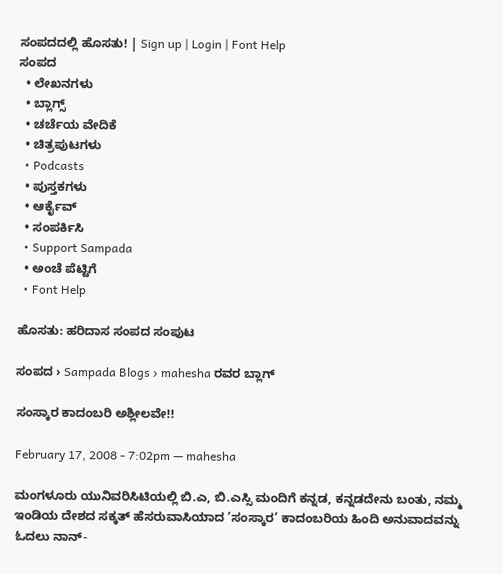ಸಂಪದದಲ್ಲಿ ಹೊಸತು! | Sign up | Login | Font Help
ಸಂಪದ
  • ಲೇಖನಗಳು
  • ಬ್ಲಾಗ್ಸ್
  • ಚರ್ಚೆಯ ವೇದಿಕೆ
  • ಚಿತ್ರಪುಟಗಳು
  • Podcasts
  • ಪುಸ್ತಕಗಳು
  • ಆರ್ಕೈವ್
  • ಸಂಪರ್ಕಿಸಿ
  • Support Sampada
  • ಅಂಚೆ ಪೆಟ್ಟಿಗೆ
  • Font Help

ಹೊಸತು: ಹರಿದಾಸ ಸಂಪದ ಸಂಪುಟ

ಸಂಪದ › Sampada Blogs › mahesha ರವರ ಬ್ಲಾಗ್

ಸಂಸ್ಕಾರ ಕಾದಂಬರಿ ಅಶ್ಲೀಲವೇ!!

February 17, 2008 - 7:02pm — mahesha

ಮಂಗಳೂರು ಯುನಿವರಿಸಿಟಿಯಲ್ಲಿ ಬಿ.ಎ, ಬಿ.ಎಸ್ಸಿ ಮಂದಿಗೆ ಕನ್ನಡ, ಕನ್ನಡದೇನು ಬಂತು, ನಮ್ಮ ಇಂಡಿಯ ದೇಶದ ಸಕ್ಕತ್ ಹೆಸರುವಾಸಿಯಾದ ’ಸಂಸ್ಕಾರ’ ಕಾದಂಬರಿಯ ಹಿಂದಿ ಅನುವಾದವನ್ನು ಓದಲು ನಾನ್-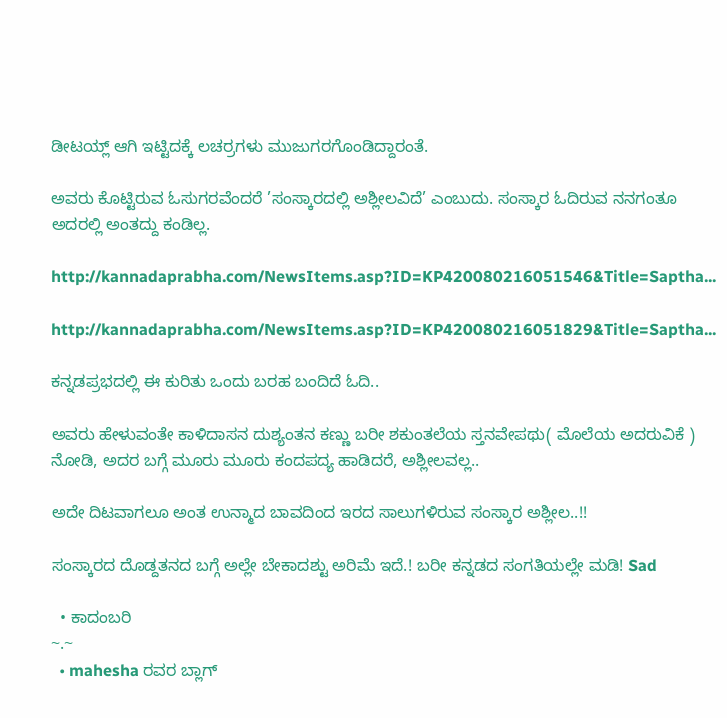ಡೀಟಯ್ಲ್ ಆಗಿ ಇಟ್ಟಿದಕ್ಕೆ ಲಚರ್ರ‍ಗಳು ಮುಜುಗರಗೊಂಡಿದ್ದಾರಂತೆ.

ಅವರು ಕೊಟ್ಟಿರುವ ಓಸುಗರವೆಂದರೆ ’ಸಂಸ್ಕಾರದಲ್ಲಿ ಅಶ್ಲೀಲವಿದೆ’ ಎಂಬುದು. ಸಂಸ್ಕಾರ ಓದಿರುವ ನನಗಂತೂ ಅದರಲ್ಲಿ ಅಂತದ್ದು ಕಂಡಿಲ್ಲ.

http://kannadaprabha.com/NewsItems.asp?ID=KP420080216051546&Title=Saptha...

http://kannadaprabha.com/NewsItems.asp?ID=KP420080216051829&Title=Saptha...

ಕನ್ನಡಪ್ರಭದಲ್ಲಿ ಈ ಕುರಿತು ಒಂದು ಬರಹ ಬಂದಿದೆ ಓದಿ..

ಅವರು ಹೇಳುವಂತೇ ಕಾಳಿದಾಸನ ದುಶ್ಯಂತನ ಕಣ್ಣು ಬರೀ ಶಕುಂತಲೆಯ ಸ್ತನವೇಪಥು( ಮೊಲೆಯ ಅದರುವಿಕೆ ) ನೋಡಿ, ಅದರ ಬಗ್ಗೆ ಮೂರು ಮೂರು ಕಂದಪದ್ಯ ಹಾಡಿದರೆ, ಅಶ್ಲೀಲವಲ್ಲ..

ಅದೇ ದಿಟವಾಗಲೂ ಅಂತ ಉನ್ಮಾದ ಬಾವದಿಂದ ಇರದ ಸಾಲುಗಳಿರುವ ಸಂಸ್ಕಾರ ಅಶ್ಲೀಲ..!!

ಸಂಸ್ಕಾರದ ದೊಡ್ದತನದ ಬಗ್ಗೆ ಅಲ್ಲೇ ಬೇಕಾದಶ್ಟು ಅರಿಮೆ ಇದೆ.! ಬರೀ ಕನ್ನಡದ ಸಂಗತಿಯಲ್ಲೇ ಮಡಿ! Sad

  • ಕಾದಂಬರಿ
~.~
  • mahesha ರವರ ಬ್ಲಾಗ್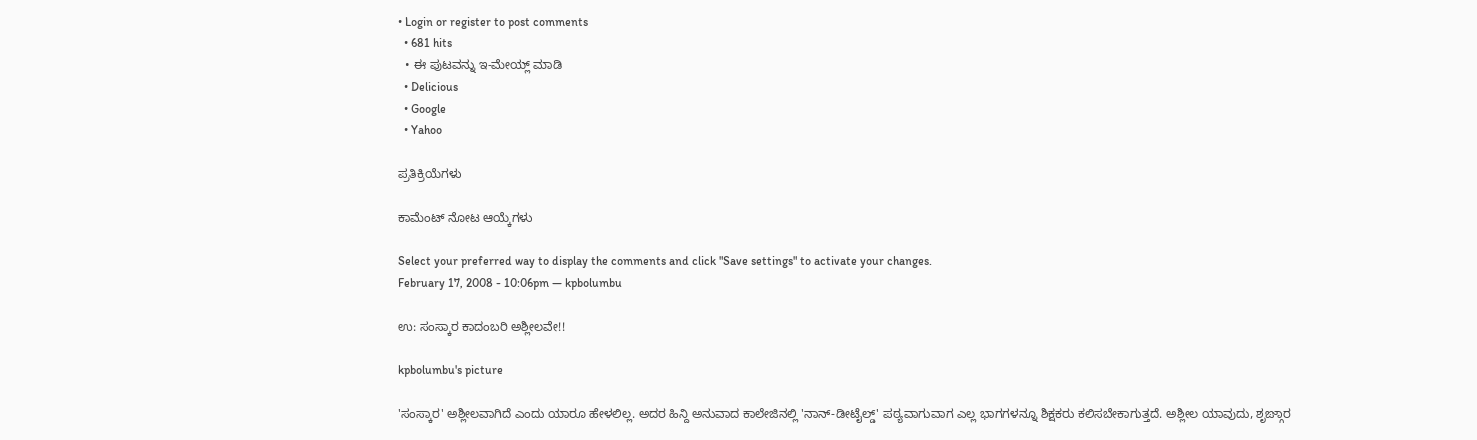• Login or register to post comments
  • 681 hits
  • ಈ ಪುಟವನ್ನು ಇ-ಮೇಯ್ಲ್ ಮಾಡಿ
  • Delicious
  • Google
  • Yahoo

ಪ್ರತಿಕ್ರಿಯೆಗಳು

ಕಾಮೆಂಟ್ ನೋಟ ಆಯ್ಕೆಗಳು

Select your preferred way to display the comments and click "Save settings" to activate your changes.
February 17, 2008 - 10:06pm — kpbolumbu

ಉ: ಸಂಸ್ಕಾರ ಕಾದಂಬರಿ ಅಶ್ಲೀಲವೇ!!

kpbolumbu's picture

'ಸಂಸ್ಕಾರ' ಅಶ್ಲೀಲವಾಗಿದೆ ಎಂದು ಯಾರೂ ಹೇಳಲಿಲ್ಲ. ಅದರ ಹಿನ್ದಿ ಅನುವಾದ ಕಾಲೇಜಿನಲ್ಲಿ 'ನಾನ್-ಡೀಟೈಲ್ಡ್' ಪಠ್ಯವಾಗುವಾಗ ಎಲ್ಲ ಭಾಗಗಳನ್ನೂ ಶಿಕ್ಷಕರು ಕಲಿಸಬೇಕಾಗುತ್ತದೆ. ಅಶ್ಲೀಲ ಯಾವುದು, ಶೃಙ್ಗಾರ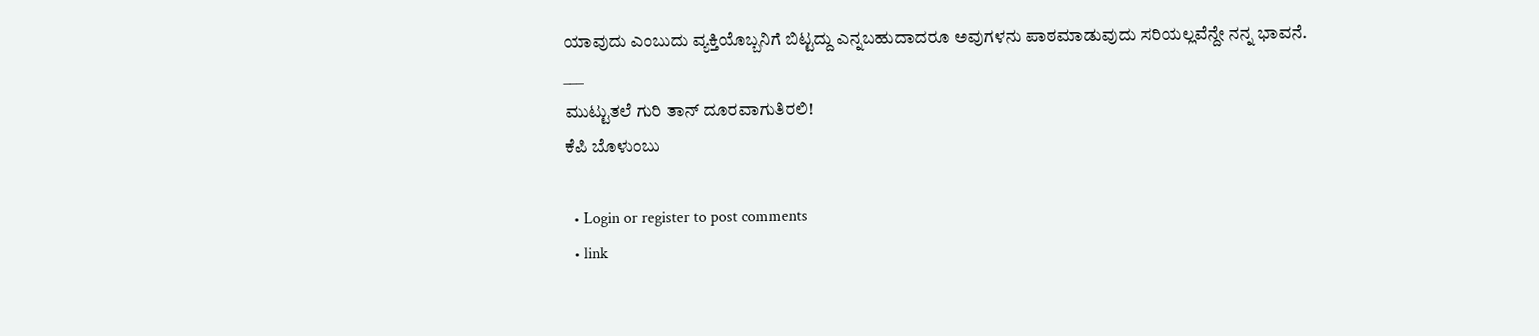ಯಾವುದು ಎಂಬುದು ವ್ಯಕ್ತಿಯೊಬ್ಬನಿಗೆ ಬಿಟ್ಟದ್ದು ಎನ್ನಬಹುದಾದರೂ ಅವುಗಳನು ಪಾಠಮಾಡುವುದು ಸರಿಯಲ್ಲವೆನ್ದೇ ನನ್ನ ಭಾವನೆ.
___
ಮುಟ್ಟುತಲೆ ಗುರಿ ತಾನ್ ದೂರವಾಗುತಿರಲಿ!
ಕೆಪಿ ಬೊಳುಂಬು

  • Login or register to post comments
  • link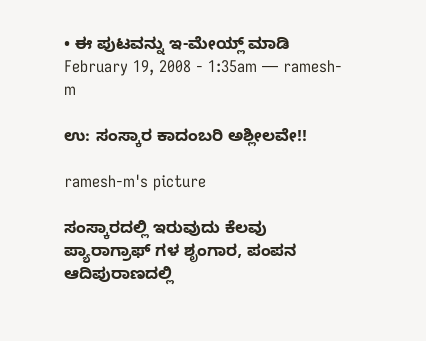• ಈ ಪುಟವನ್ನು ಇ-ಮೇಯ್ಲ್ ಮಾಡಿ
February 19, 2008 - 1:35am — ramesh-m

ಉ: ಸಂಸ್ಕಾರ ಕಾದಂಬರಿ ಅಶ್ಲೀಲವೇ!!

ramesh-m's picture

ಸಂಸ್ಕಾರದಲ್ಲಿ ಇರುವುದು ಕೆಲವು ಪ್ಯಾರಾಗ್ರಾಫ್ ಗಳ ಶೃಂಗಾರ, ಪಂಪನ ಆದಿಪುರಾಣದಲ್ಲಿ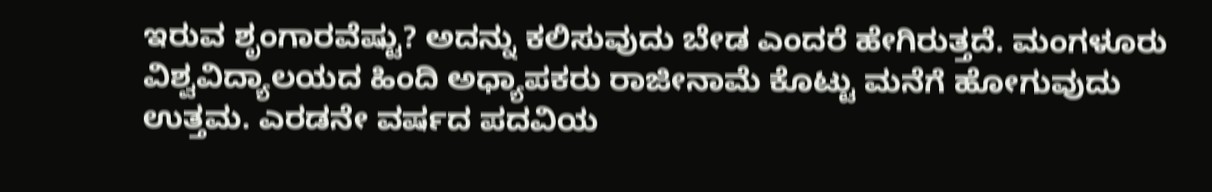ಇರುವ ಶೃಂಗಾರವೆಷ್ಟು? ಅದನ್ನು ಕಲಿಸುವುದು ಬೇಡ ಎಂದರೆ ಹೇಗಿರುತ್ತದೆ. ಮಂಗಳೂರು ವಿಶ್ವವಿದ್ಯಾಲಯದ ಹಿಂದಿ ಅಧ್ಯಾಪಕರು ರಾಜೀನಾಮೆ ಕೊಟ್ಟು ಮನೆಗೆ ಹೋಗುವುದು ಉತ್ತಮ. ಎರಡನೇ ವರ್ಷದ ಪದವಿಯ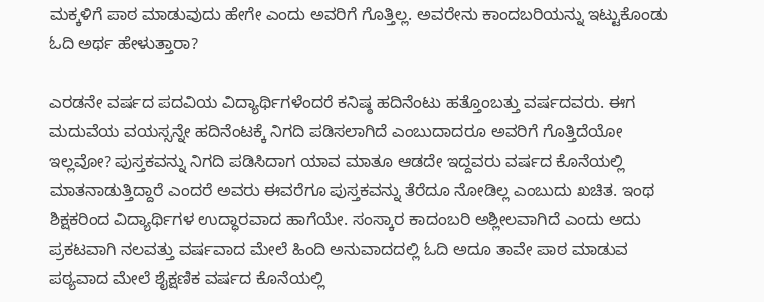ಮಕ್ಕಳಿಗೆ ಪಾಠ ಮಾಡುವುದು ಹೇಗೇ ಎಂದು ಅವರಿಗೆ ಗೊತ್ತಿಲ್ಲ. ಅವರೇನು ಕಾಂದಬರಿಯನ್ನು ಇಟ್ಟುಕೊಂಡು ಓದಿ ಅರ್ಥ ಹೇಳುತ್ತಾರಾ?

ಎರಡನೇ ವರ್ಷದ ಪದವಿಯ ವಿದ್ಯಾರ್ಥಿಗಳೆಂದರೆ ಕನಿಷ್ಠ ಹದಿನೆಂಟು ಹತ್ತೊಂಬತ್ತು ವರ್ಷದವರು. ಈಗ ಮದುವೆಯ ವಯಸ್ಸನ್ನೇ ಹದಿನೆಂಟಕ್ಕೆ ನಿಗದಿ ಪಡಿಸಲಾಗಿದೆ ಎಂಬುದಾದರೂ ಅವರಿಗೆ ಗೊತ್ತಿದೆಯೋ ಇಲ್ಲವೋ? ಪುಸ್ತಕವನ್ನು ನಿಗದಿ ಪಡಿಸಿದಾಗ ಯಾವ ಮಾತೂ ಆಡದೇ ಇದ್ದವರು ವರ್ಷದ ಕೊನೆಯಲ್ಲಿ ಮಾತನಾಡುತ್ತಿದ್ದಾರೆ ಎಂದರೆ ಅವರು ಈವರೆಗೂ ಪುಸ್ತಕವನ್ನು ತೆರೆದೂ ನೋಡಿಲ್ಲ ಎಂಬುದು ಖಚಿತ. ಇಂಥ ಶಿಕ್ಷಕರಿಂದ ವಿದ್ಯಾರ್ಥಿಗಳ ಉದ್ಧಾರವಾದ ಹಾಗೆಯೇ. ಸಂಸ್ಕಾರ ಕಾದಂಬರಿ ಅಶ್ಲೀಲವಾಗಿದೆ ಎಂದು ಅದು ಪ್ರಕಟವಾಗಿ ನಲವತ್ತು ವರ್ಷವಾದ ಮೇಲೆ ಹಿಂದಿ ಅನುವಾದದಲ್ಲಿ ಓದಿ ಅದೂ ತಾವೇ ಪಾಠ ಮಾಡುವ ಪಠ್ಯವಾದ ಮೇಲೆ ಶೈಕ್ಷಣಿಕ ವರ್ಷದ ಕೊನೆಯಲ್ಲಿ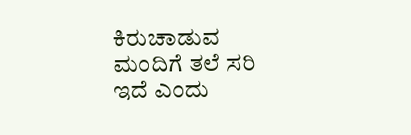ಕಿರುಚಾಡುವ ಮಂದಿಗೆ ತಲೆ ಸರಿ ಇದೆ ಎಂದು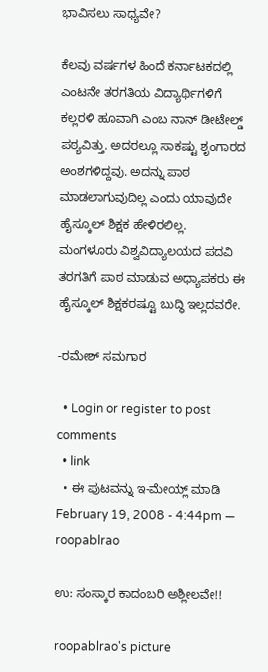ಭಾವಿಸಲು ಸಾಧ್ಯವೇ?

ಕೆಲವು ವರ್ಷಗಳ ಹಿಂದೆ ಕರ್ನಾಟಕದಲ್ಲಿ ಎಂಟನೇ ತರಗತಿಯ ವಿದ್ಯಾರ್ಥಿಗಳಿಗೆ ಕಲ್ಲರಳಿ ಹೂವಾಗಿ ಎಂಬ ನಾನ್ ಡೀಟೇಲ್ಡ್ ಪಠ್ಯವಿತ್ತು. ಅದರಲ್ಲೂ ಸಾಕಷ್ಟು ಶೃಂಗಾರದ ಅಂಶಗಳಿದ್ದವು. ಅದನ್ನು ಪಾಠ ಮಾಡಲಾಗುವುದಿಲ್ಲ ಎಂದು ಯಾವುದೇ ಹೈಸ್ಕೂಲ್ ಶಿಕ್ಷಕ ಹೇಳಿರಲಿಲ್ಲ. ಮಂಗಳೂರು ವಿಶ್ವವಿದ್ಯಾಲಯದ ಪದವಿ ತರಗತಿಗೆ ಪಾಠ ಮಾಡುವ ಅಧ್ಯಾಪಕರು ಈ ಹೈಸ್ಕೂಲ್ ಶಿಕ್ಷಕರಷ್ಟೂ ಬುದ್ಧಿ ಇಲ್ಲದವರೇ.

-ರಮೇಶ್ ಸಮಗಾರ

  • Login or register to post comments
  • link
  • ಈ ಪುಟವನ್ನು ಇ-ಮೇಯ್ಲ್ ಮಾಡಿ
February 19, 2008 - 4:44pm — roopablrao

ಉ: ಸಂಸ್ಕಾರ ಕಾದಂಬರಿ ಅಶ್ಲೀಲವೇ!!

roopablrao's picture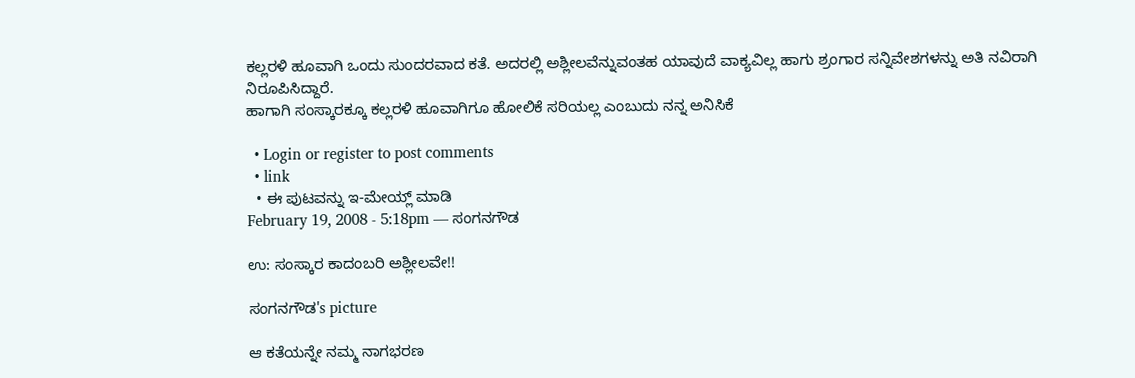ಕಲ್ಲರಳಿ ಹೂವಾಗಿ ಒಂದು ಸುಂದರವಾದ ಕತೆ. ಅದರಲ್ಲಿ ಅಶ್ಲೀಲವೆನ್ನುವಂತಹ ಯಾವುದೆ ವಾಕ್ಯವಿಲ್ಲ ಹಾಗು ಶ್ರಂಗಾರ ಸನ್ನಿವೇಶಗಳನ್ನು ಅತಿ ನವಿರಾಗಿ ನಿರೂಪಿಸಿದ್ದಾರೆ.
ಹಾಗಾಗಿ ಸಂಸ್ಕಾರಕ್ಕೂ ಕಲ್ಲರಳಿ ಹೂವಾಗಿಗೂ ಹೋಲಿಕೆ ಸರಿಯಲ್ಲ ಎಂಬುದು ನನ್ನ ಅನಿಸಿಕೆ

  • Login or register to post comments
  • link
  • ಈ ಪುಟವನ್ನು ಇ-ಮೇಯ್ಲ್ ಮಾಡಿ
February 19, 2008 - 5:18pm — ಸಂಗನಗೌಡ

ಉ: ಸಂಸ್ಕಾರ ಕಾದಂಬರಿ ಅಶ್ಲೀಲವೇ!!

ಸಂಗನಗೌಡ's picture

ಆ ಕತೆಯನ್ನೇ ನಮ್ಮ ನಾಗಭರಣ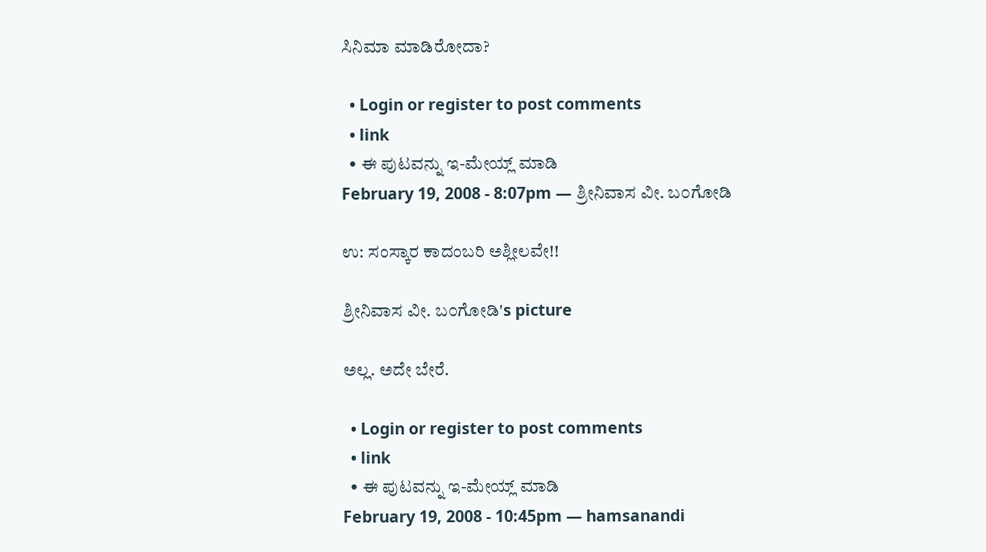ಸಿನಿಮಾ ಮಾಡಿರೋದಾ?

  • Login or register to post comments
  • link
  • ಈ ಪುಟವನ್ನು ಇ-ಮೇಯ್ಲ್ ಮಾಡಿ
February 19, 2008 - 8:07pm — ಶ್ರೀನಿವಾಸ ವೀ. ಬ೦ಗೋಡಿ

ಉ: ಸಂಸ್ಕಾರ ಕಾದಂಬರಿ ಅಶ್ಲೀಲವೇ!!

ಶ್ರೀನಿವಾಸ ವೀ. ಬ೦ಗೋಡಿ's picture

ಅಲ್ಲ. ಅದೇ ಬೇರೆ.

  • Login or register to post comments
  • link
  • ಈ ಪುಟವನ್ನು ಇ-ಮೇಯ್ಲ್ ಮಾಡಿ
February 19, 2008 - 10:45pm — hamsanandi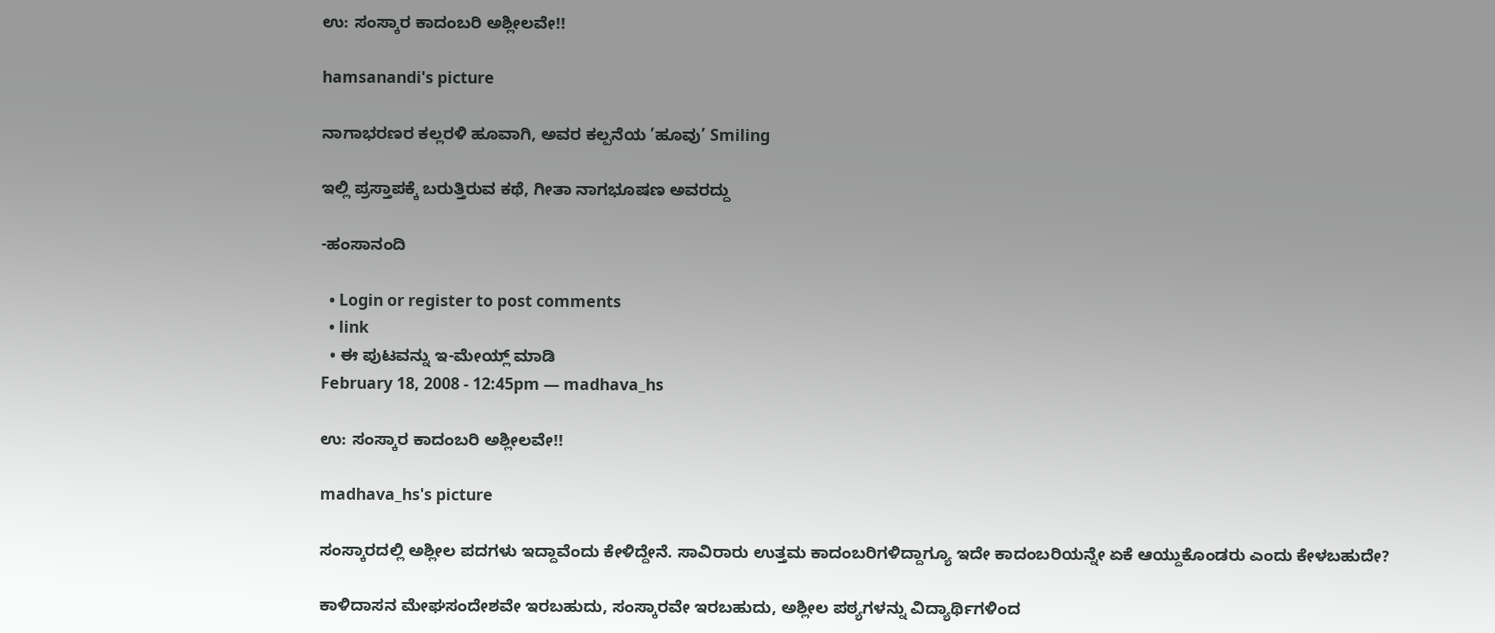ಉ: ಸಂಸ್ಕಾರ ಕಾದಂಬರಿ ಅಶ್ಲೀಲವೇ!!

hamsanandi's picture

ನಾಗಾಭರಣರ ಕಲ್ಲರಳಿ ಹೂವಾಗಿ, ಅವರ ಕಲ್ಪನೆಯ ’ಹೂವು’ Smiling

ಇಲ್ಲಿ ಪ್ರಸ್ತಾಪಕ್ಕೆ ಬರುತ್ತಿರುವ ಕಥೆ, ಗೀತಾ ನಾಗಭೂಷಣ ಅವರದ್ದು

-ಹಂಸಾನಂದಿ

  • Login or register to post comments
  • link
  • ಈ ಪುಟವನ್ನು ಇ-ಮೇಯ್ಲ್ ಮಾಡಿ
February 18, 2008 - 12:45pm — madhava_hs

ಉ: ಸಂಸ್ಕಾರ ಕಾದಂಬರಿ ಅಶ್ಲೀಲವೇ!!

madhava_hs's picture

ಸಂಸ್ಕಾರದಲ್ಲಿ ಅಶ್ಲೀಲ ಪದಗಳು ಇದ್ದಾವೆಂದು ಕೇಳಿದ್ದೇನೆ. ಸಾವಿರಾರು ಉತ್ತಮ ಕಾದಂಬರಿಗಳಿದ್ದಾಗ್ಯೂ ಇದೇ ಕಾದಂಬರಿಯನ್ನೇ ಏಕೆ ಆಯ್ದುಕೊಂಡರು ಎಂದು ಕೇಳಬಹುದೇ?

ಕಾಳಿದಾಸನ ಮೇಘಸಂದೇಶವೇ ಇರಬಹುದು, ಸಂಸ್ಕಾರವೇ ಇರಬಹುದು, ಅಶ್ಲೀಲ ಪಠ್ಯಗಳನ್ನು ವಿದ್ಯಾರ್ಥಿಗಳಿಂದ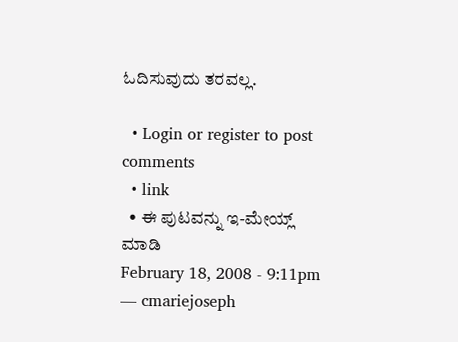ಓದಿಸುವುದು ತರವಲ್ಲ.

  • Login or register to post comments
  • link
  • ಈ ಪುಟವನ್ನು ಇ-ಮೇಯ್ಲ್ ಮಾಡಿ
February 18, 2008 - 9:11pm — cmariejoseph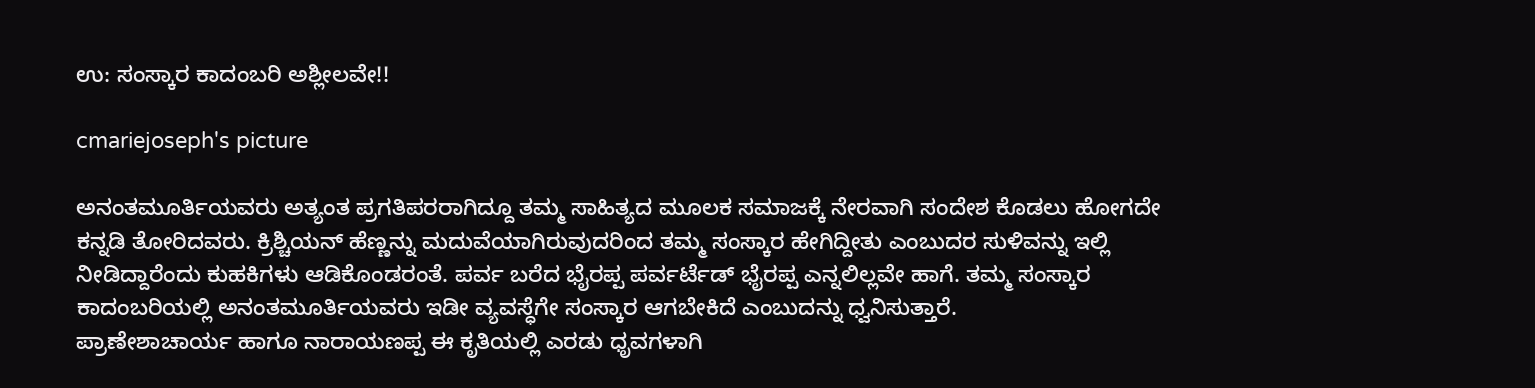ಉ: ಸಂಸ್ಕಾರ ಕಾದಂಬರಿ ಅಶ್ಲೀಲವೇ!!

cmariejoseph's picture

ಅನಂತಮೂರ್ತಿಯವರು ಅತ್ಯಂತ ಪ್ರಗತಿಪರರಾಗಿದ್ದೂ ತಮ್ಮ ಸಾಹಿತ್ಯದ ಮೂಲಕ ಸಮಾಜಕ್ಕೆ ನೇರವಾಗಿ ಸಂದೇಶ ಕೊಡಲು ಹೋಗದೇ ಕನ್ನಡಿ ತೋರಿದವರು. ಕ್ರಿಶ್ಚಿಯನ್ ಹೆಣ್ಣನ್ನು ಮದುವೆಯಾಗಿರುವುದರಿಂದ ತಮ್ಮ ಸಂಸ್ಕಾರ ಹೇಗಿದ್ದೀತು ಎಂಬುದರ ಸುಳಿವನ್ನು ಇಲ್ಲಿ ನೀಡಿದ್ದಾರೆಂದು ಕುಹಕಿಗಳು ಆಡಿಕೊಂಡರಂತೆ. ಪರ್ವ ಬರೆದ ಭೈರಪ್ಪ ಪರ್ವರ್ಟೆಡ್ ಭೈರಪ್ಪ ಎನ್ನಲಿಲ್ಲವೇ ಹಾಗೆ. ತಮ್ಮ ಸಂಸ್ಕಾರ ಕಾದಂಬರಿಯಲ್ಲಿ ಅನಂತಮೂರ್ತಿಯವರು ಇಡೀ ವ್ಯವಸ್ಧೆಗೇ ಸಂಸ್ಕಾರ ಆಗಬೇಕಿದೆ ಎಂಬುದನ್ನು ಧ್ವನಿಸುತ್ತಾರೆ.
ಪ್ರಾಣೇಶಾಚಾರ್ಯ ಹಾಗೂ ನಾರಾಯಣಪ್ಪ ಈ ಕೃತಿಯಲ್ಲಿ ಎರಡು ಧೃವಗಳಾಗಿ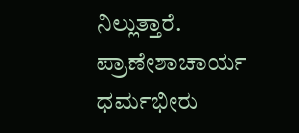ನಿಲ್ಲುತ್ತಾರೆ. ಪ್ರಾಣೇಶಾಚಾರ್ಯ ಧರ್ಮಭೀರು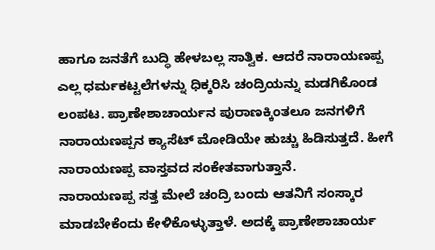ಹಾಗೂ ಜನತೆಗೆ ಬುದ್ಧಿ ಹೇಳಬಲ್ಲ ಸಾತ್ವಿಕ. ಆದರೆ ನಾರಾಯಣಪ್ಪ ಎಲ್ಲ ಧರ್ಮಕಟ್ಟಲೆಗಳನ್ನು ಧಿಕ್ಕರಿಸಿ ಚಂದ್ರಿಯನ್ನು ಮಡಗಿಕೊಂಡ ಲಂಪಟ. ಪ್ರಾಣೇಶಾಚಾರ್ಯನ ಪುರಾಣಕ್ಕಿಂತಲೂ ಜನಗಳಿಗೆ ನಾರಾಯಣಪ್ಪನ ಕ್ಯಾಸೆಟ್ ಮೋಡಿಯೇ ಹುಚ್ಚು ಹಿಡಿಸುತ್ತದೆ. ಹೀಗೆ ನಾರಾಯಣಪ್ಪ ವಾಸ್ತವದ ಸಂಕೇತವಾಗುತ್ತಾನೆ.
ನಾರಾಯಣಪ್ಪ ಸತ್ತ ಮೇಲೆ ಚಂದ್ರಿ ಬಂದು ಆತನಿಗೆ ಸಂಸ್ಕಾರ ಮಾಡಬೇಕೆಂದು ಕೇಳಿಕೊಳ್ಳುತ್ತಾಳೆ. ಅದಕ್ಕೆ ಪ್ರಾಣೇಶಾಚಾರ್ಯ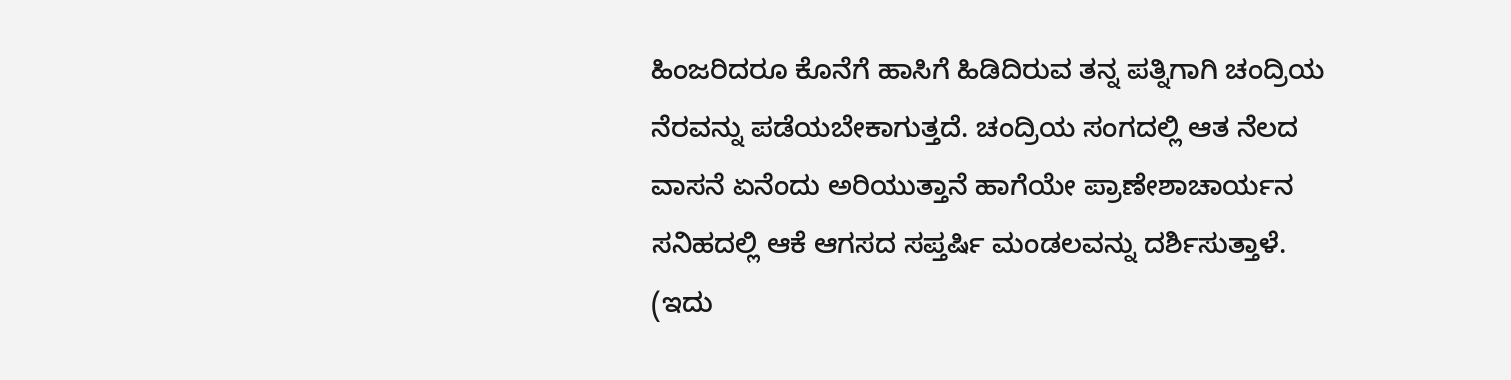ಹಿಂಜರಿದರೂ ಕೊನೆಗೆ ಹಾಸಿಗೆ ಹಿಡಿದಿರುವ ತನ್ನ ಪತ್ನಿಗಾಗಿ ಚಂದ್ರಿಯ ನೆರವನ್ನು ಪಡೆಯಬೇಕಾಗುತ್ತದೆ. ಚಂದ್ರಿಯ ಸಂಗದಲ್ಲಿ ಆತ ನೆಲದ ವಾಸನೆ ಏನೆಂದು ಅರಿಯುತ್ತಾನೆ ಹಾಗೆಯೇ ಪ್ರಾಣೇಶಾಚಾರ್ಯನ ಸನಿಹದಲ್ಲಿ ಆಕೆ ಆಗಸದ ಸಪ್ತರ್ಷಿ ಮಂಡಲವನ್ನು ದರ್ಶಿಸುತ್ತಾಳೆ. (ಇದು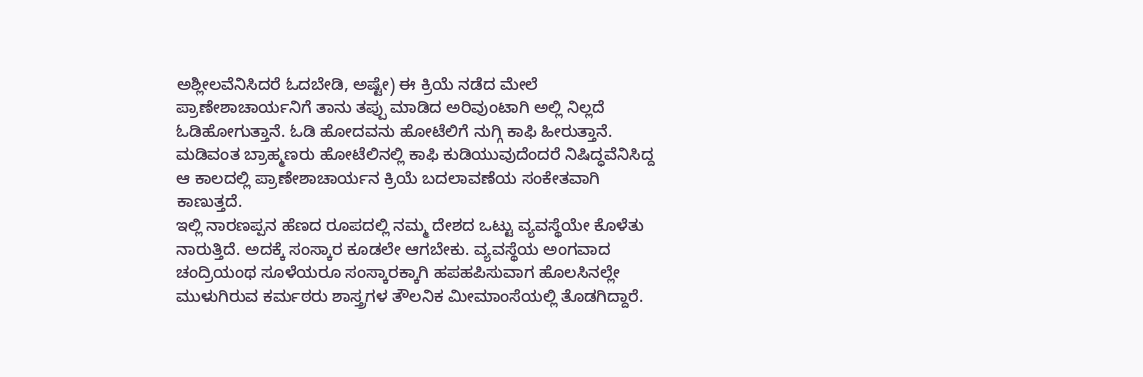ಅಶ್ಲೀಲವೆನಿಸಿದರೆ ಓದಬೇಡಿ, ಅಷ್ಟೇ) ಈ ಕ್ರಿಯೆ ನಡೆದ ಮೇಲೆ ಪ್ರಾಣೇಶಾಚಾರ್ಯನಿಗೆ ತಾನು ತಪ್ಪು ಮಾಡಿದ ಅರಿವುಂಟಾಗಿ ಅಲ್ಲಿ ನಿಲ್ಲದೆ ಓಡಿಹೋಗುತ್ತಾನೆ. ಓಡಿ ಹೋದವನು ಹೋಟೆಲಿಗೆ ನುಗ್ಗಿ ಕಾಫಿ ಹೀರುತ್ತಾನೆ. ಮಡಿವಂತ ಬ್ರಾಹ್ಮಣರು ಹೋಟೆಲಿನಲ್ಲಿ ಕಾಫಿ ಕುಡಿಯುವುದೆಂದರೆ ನಿಷಿದ್ಧವೆನಿಸಿದ್ದ ಆ ಕಾಲದಲ್ಲಿ ಪ್ರಾಣೇಶಾಚಾರ್ಯನ ಕ್ರಿಯೆ ಬದಲಾವಣೆಯ ಸಂಕೇತವಾಗಿ ಕಾಣುತ್ತದೆ.
ಇಲ್ಲಿ ನಾರಣಪ್ಪನ ಹೆಣದ ರೂಪದಲ್ಲಿ ನಮ್ಮ ದೇಶದ ಒಟ್ಟು ವ್ಯವಸ್ಥೆಯೇ ಕೊಳೆತು ನಾರುತ್ತಿದೆ. ಅದಕ್ಕೆ ಸಂಸ್ಕಾರ ಕೂಡಲೇ ಆಗಬೇಕು. ವ್ಯವಸ್ಥೆಯ ಅಂಗವಾದ ಚಂದ್ರಿಯಂಥ ಸೂಳೆಯರೂ ಸಂಸ್ಕಾರಕ್ಕಾಗಿ ಹಪಹಪಿಸುವಾಗ ಹೊಲಸಿನಲ್ಲೇ ಮುಳುಗಿರುವ ಕರ್ಮಠರು ಶಾಸ್ತ್ರಗಳ ತೌಲನಿಕ ಮೀಮಾಂಸೆಯಲ್ಲಿ ತೊಡಗಿದ್ದಾರೆ.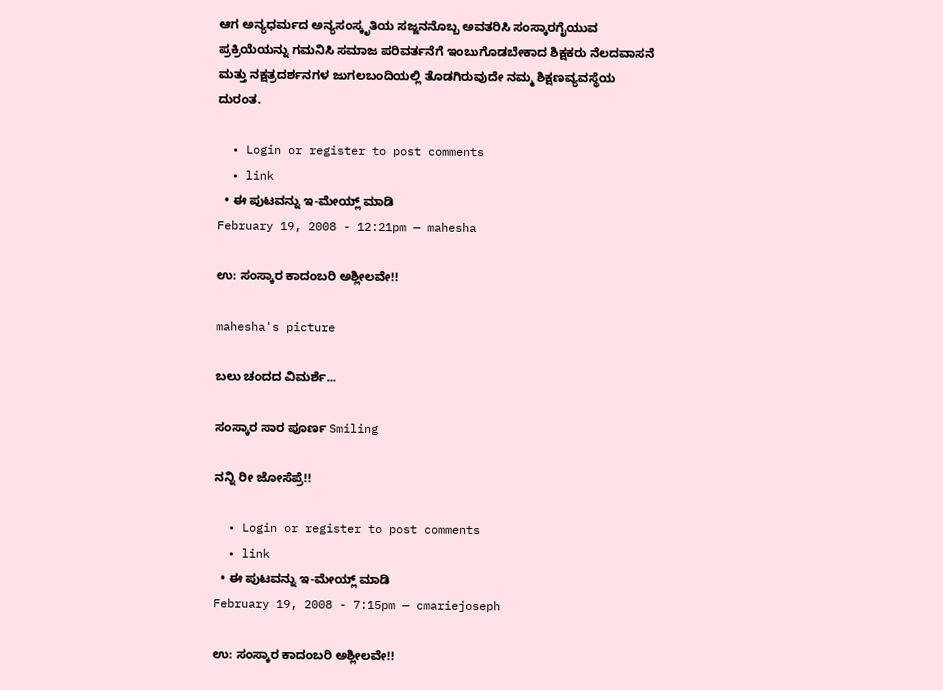ಆಗ ಅನ್ಯಧರ್ಮದ ಅನ್ಯಸಂಸ್ಕೃತಿಯ ಸಜ್ಜನನೊಬ್ಬ ಅವತರಿಸಿ ಸಂಸ್ಕಾರಗೈಯುವ ಪ್ರಕ್ರಿಯೆಯನ್ನು ಗಮನಿಸಿ ಸಮಾಜ ಪರಿವರ್ತನೆಗೆ ಇಂಬುಗೊಡಬೇಕಾದ ಶಿಕ್ಷಕರು ನೆಲದವಾಸನೆ ಮತ್ತು ನಕ್ಷತ್ರದರ್ಶನಗಳ ಜುಗಲಬಂದಿಯಲ್ಲಿ ತೊಡಗಿರುವುದೇ ನಮ್ಮ ಶಿಕ್ಷಣವ್ಯವಸ್ಥೆಯ ದುರಂತ.

  • Login or register to post comments
  • link
  • ಈ ಪುಟವನ್ನು ಇ-ಮೇಯ್ಲ್ ಮಾಡಿ
February 19, 2008 - 12:21pm — mahesha

ಉ: ಸಂಸ್ಕಾರ ಕಾದಂಬರಿ ಅಶ್ಲೀಲವೇ!!

mahesha's picture

ಬಲು ಚಂದದ ವಿಮರ್ಶೆ...

ಸಂಸ್ಕಾರ ಸಾರ ಪೂರ್ಣ Smiling

ನನ್ನಿ ರೀ ಜೋಸೆಪ್ರೆ!!

  • Login or register to post comments
  • link
  • ಈ ಪುಟವನ್ನು ಇ-ಮೇಯ್ಲ್ ಮಾಡಿ
February 19, 2008 - 7:15pm — cmariejoseph

ಉ: ಸಂಸ್ಕಾರ ಕಾದಂಬರಿ ಅಶ್ಲೀಲವೇ!!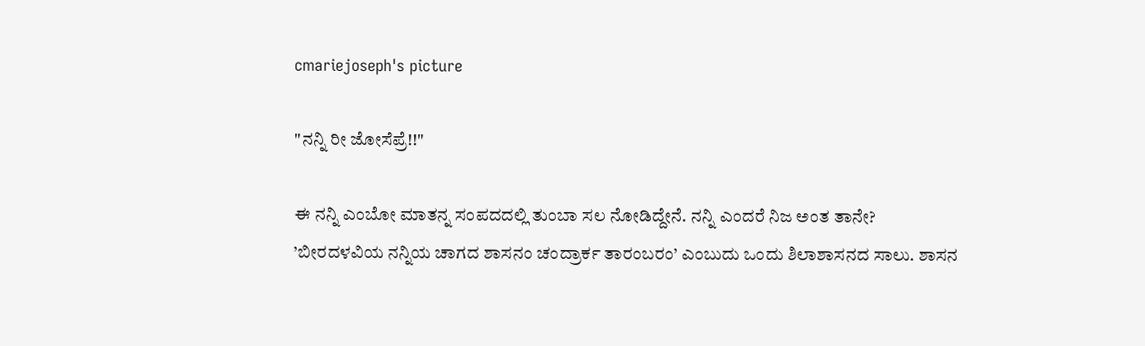cmariejoseph's picture

"ನನ್ನಿ ರೀ ಜೋಸೆಪ್ರೆ!!"

ಈ ನನ್ನಿ ಎಂಬೋ ಮಾತನ್ನ ಸಂಪದದಲ್ಲಿ ತುಂಬಾ ಸಲ ನೋಡಿದ್ದೇನೆ. ನನ್ನಿ ಎಂದರೆ ನಿಜ ಅಂತ ತಾನೇ?
’ಬೀರದಳವಿಯ ನನ್ನಿಯ ಚಾಗದ ಶಾಸನಂ ಚಂದ್ರಾರ್ಕ ತಾರಂಬರಂ’ ಎಂಬುದು ಒಂದು ಶಿಲಾಶಾಸನದ ಸಾಲು. ಶಾಸನ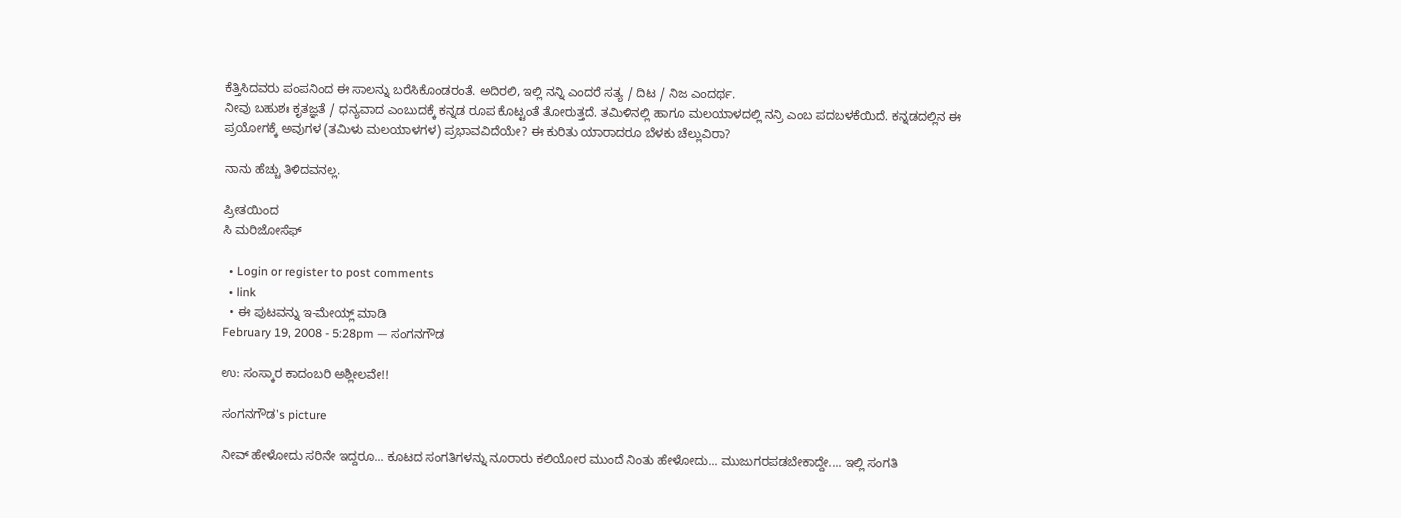ಕೆತ್ತಿಸಿದವರು ಪಂಪನಿಂದ ಈ ಸಾಲನ್ನು ಬರೆಸಿಕೊಂಡರಂತೆ. ಅದಿರಲಿ, ಇಲ್ಲಿ ನನ್ನಿ ಎಂದರೆ ಸತ್ಯ / ದಿಟ / ನಿಜ ಎಂದರ್ಥ.
ನೀವು ಬಹುಶಃ ಕೃತಜ್ಞತೆ / ಧನ್ಯವಾದ ಎಂಬುದಕ್ಕೆ ಕನ್ನಡ ರೂಪ ಕೊಟ್ಟಂತೆ ತೋರುತ್ತದೆ. ತಮಿಳಿನಲ್ಲಿ ಹಾಗೂ ಮಲಯಾಳದಲ್ಲಿ ನನ್ರಿ ಎಂಬ ಪದಬಳಕೆಯಿದೆ. ಕನ್ನಡದಲ್ಲಿನ ಈ ಪ್ರಯೋಗಕ್ಕೆ ಅವುಗಳ (ತಮಿಳು ಮಲಯಾಳಗಳ) ಪ್ರಭಾವವಿದೆಯೇ? ಈ ಕುರಿತು ಯಾರಾದರೂ ಬೆಳಕು ಚೆಲ್ಲುವಿರಾ?

ನಾನು ಹೆಚ್ಚು ತಿಳಿದವನಲ್ಲ.

ಪ್ರೀತಯಿಂದ
ಸಿ ಮರಿಜೋಸೆಫ್

  • Login or register to post comments
  • link
  • ಈ ಪುಟವನ್ನು ಇ-ಮೇಯ್ಲ್ ಮಾಡಿ
February 19, 2008 - 5:28pm — ಸಂಗನಗೌಡ

ಉ: ಸಂಸ್ಕಾರ ಕಾದಂಬರಿ ಅಶ್ಲೀಲವೇ!!

ಸಂಗನಗೌಡ's picture

ನೀವ್ ಹೇಳೋದು ಸರಿನೇ ಇದ್ದರೂ... ಕೂಟದ ಸಂಗತಿಗಳನ್ನು ನೂರಾರು ಕಲಿಯೋರ ಮುಂದೆ ನಿಂತು ಹೇಳೋದು... ಮುಜುಗರಪಡಬೇಕಾದ್ದೇ.... ಇಲ್ಲಿ ಸಂಗತಿ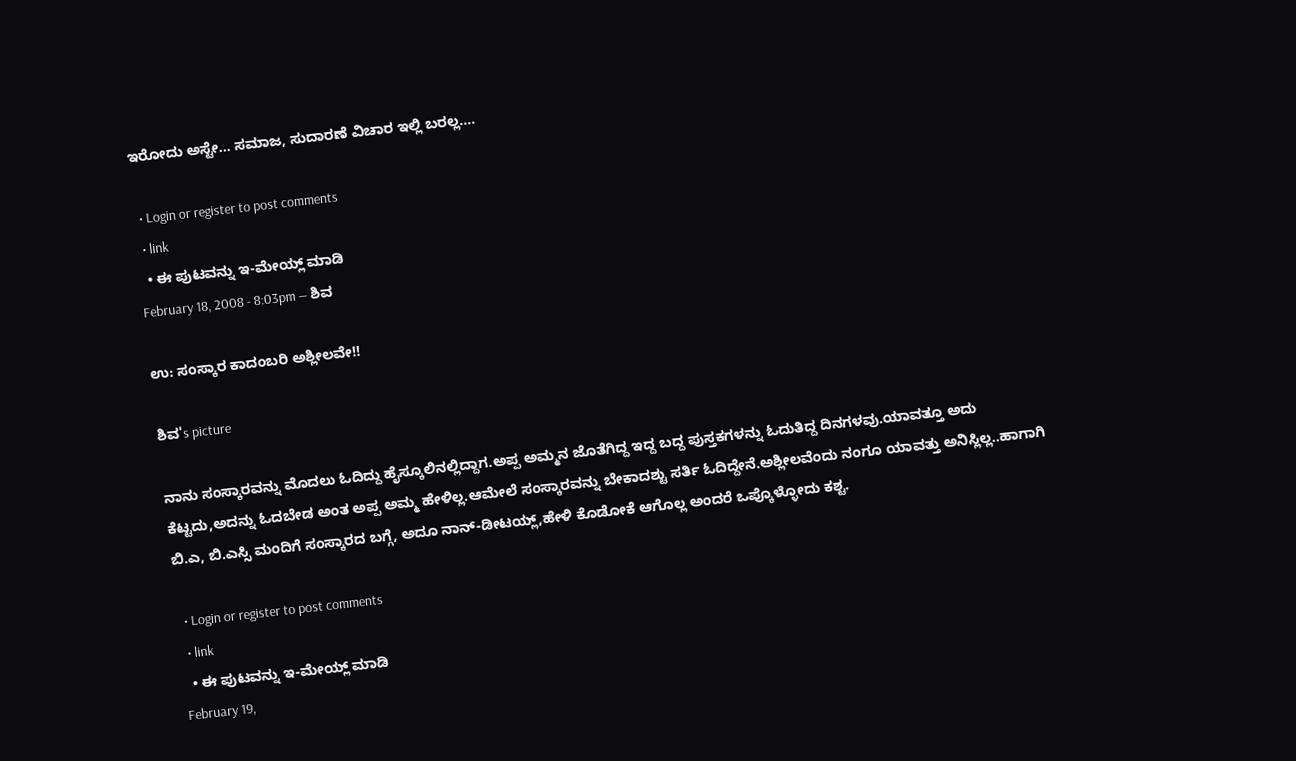ಇರೋದು ಅಸ್ಟೇ... ಸಮಾಜ, ಸುದಾರಣೆ ವಿಚಾರ ಇಲ್ಲಿ ಬರಲ್ಲ....

  • Login or register to post comments
  • link
  • ಈ ಪುಟವನ್ನು ಇ-ಮೇಯ್ಲ್ ಮಾಡಿ
February 18, 2008 - 8:03pm — ಶಿವ

ಉ: ಸಂಸ್ಕಾರ ಕಾದಂಬರಿ ಅಶ್ಲೀಲವೇ!!

ಶಿವ's picture

ನಾನು ಸಂಸ್ಕಾರವನ್ನು ಮೊದಲು ಓದಿದ್ದು ಹೈಸ್ಕೂಲಿನಲ್ಲಿದ್ದಾಗ.ಅಪ್ಪ ಅಮ್ಮನ ಜೊತೆಗಿದ್ದ ಇದ್ದ ಬದ್ದ ಪುಸ್ತಕಗಳನ್ನು ಓದುತಿದ್ದ ದಿನಗಳವು.ಯಾವತ್ತೂ ಅದು ಕೆಟ್ಟದು,ಅದನ್ನು ಓದಬೇಡ ಅಂತ ಅಪ್ಪ ಅಮ್ಮ ಹೇಳಿಲ್ಲ.ಆಮೇಲೆ ಸಂಸ್ಕಾರವನ್ನು ಬೇಕಾದಶ್ಟು ಸರ್ತಿ ಓದಿದ್ದೇನೆ.ಅಶ್ಲೀಲವೆಂದು ನಂಗೂ ಯಾವತ್ತು ಅನಿಸ್ಲಿಲ್ಲ..ಹಾಗಾಗಿ ಬಿ.ಎ, ಬಿ.ಎಸ್ಸಿ ಮಂದಿಗೆ ಸಂಸ್ಕಾರದ ಬಗ್ಗೆ, ಅದೂ ನಾನ್-ಡೀಟಯ್ಲ್,ಹೇಳಿ ಕೊಡೋಕೆ ಆಗೊಲ್ಲ ಅಂದರೆ ಒಪ್ಕೊಳ್ಳೋದು ಕಶ್ಟ.

  • Login or register to post comments
  • link
  • ಈ ಪುಟವನ್ನು ಇ-ಮೇಯ್ಲ್ ಮಾಡಿ
February 19,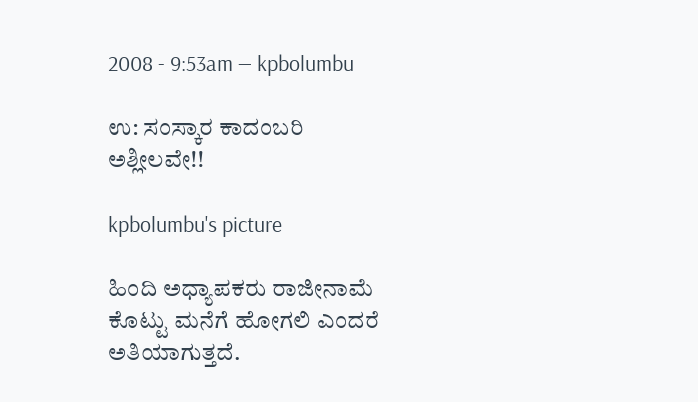2008 - 9:53am — kpbolumbu

ಉ: ಸಂಸ್ಕಾರ ಕಾದಂಬರಿ ಅಶ್ಲೀಲವೇ!!

kpbolumbu's picture

ಹಿಂದಿ ಅಧ್ಯಾಪಕರು ರಾಜೀನಾಮೆ ಕೊಟ್ಟು ಮನೆಗೆ ಹೋಗಲಿ ಎಂದರೆ ಅತಿಯಾಗುತ್ತದೆ.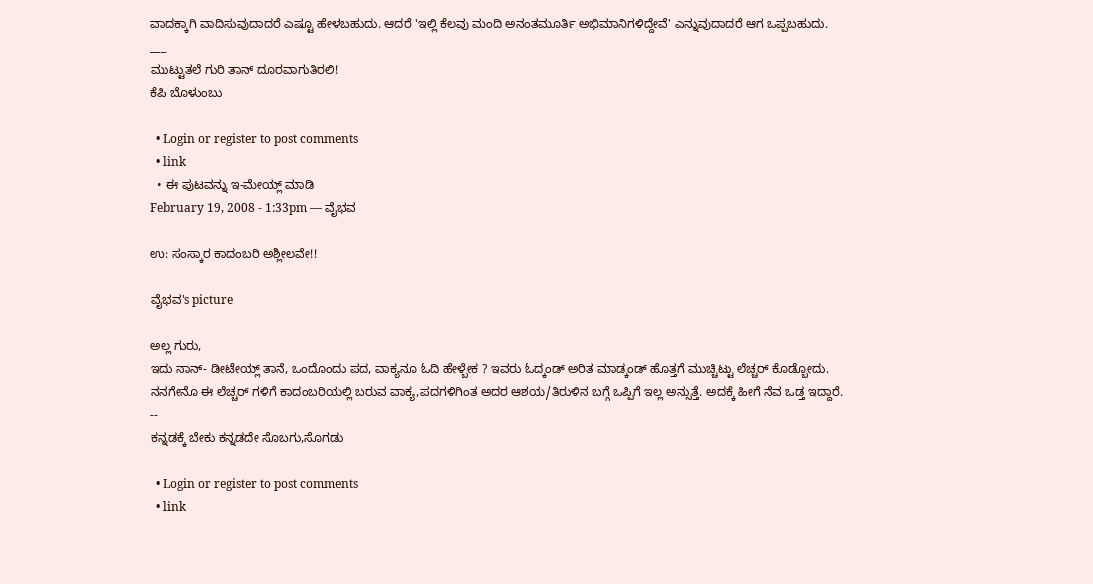ವಾದಕ್ಕಾಗಿ ವಾದಿಸುವುದಾದರೆ ಎಷ್ಟೂ ಹೇಳಬಹುದು. ಆದರೆ 'ಇಲ್ಲಿ ಕೆಲವು ಮಂದಿ ಅನಂತಮೂರ್ತಿ ಅಭಿಮಾನಿಗಳಿದ್ದೇವೆ' ಎನ್ನುವುದಾದರೆ ಆಗ ಒಪ್ಪಬಹುದು.
___
ಮುಟ್ಟುತಲೆ ಗುರಿ ತಾನ್ ದೂರವಾಗುತಿರಲಿ!
ಕೆಪಿ ಬೊಳುಂಬು

  • Login or register to post comments
  • link
  • ಈ ಪುಟವನ್ನು ಇ-ಮೇಯ್ಲ್ ಮಾಡಿ
February 19, 2008 - 1:33pm — ವೈಭವ

ಉ: ಸಂಸ್ಕಾರ ಕಾದಂಬರಿ ಅಶ್ಲೀಲವೇ!!

ವೈಭವ's picture

ಅಲ್ಲ ಗುರು,
ಇದು ನಾನ್- ಡೀಟೇಯ್ಲ್ ತಾನೆ, ಒಂದೊಂದು ಪದ, ವಾಕ್ಯನೂ ಓದಿ ಹೇಳ್ಬೇಕ ? ಇವರು ಓದ್ಕಂಡ್ ಅರಿತ ಮಾಡ್ಕಂಡ್ ಹೊತ್ತಗೆ ಮುಚ್ಚಿಟ್ಟು ಲೆಚ್ಚರ್ ಕೊಡ್ಬೋದು.
ನನಗೇನೊ ಈ ಲೆಚ್ಚರ್ ಗಳಿಗೆ ಕಾದಂಬರಿಯಲ್ಲಿ ಬರುವ ವಾಕ್ಯ,ಪದಗಳಿಗಿಂತ ಅದರ ಆಶಯ/ತಿರುಳಿನ ಬಗ್ಗೆ ಒಪ್ಪಿಗೆ ಇಲ್ಲ ಅನ್ಸುತ್ತೆ. ಅದಕ್ಕೆ ಹೀಗೆ ನೆವ ಒಡ್ತ ಇದ್ದಾರೆ.
--
ಕನ್ನಡಕ್ಕೆ ಬೇಕು ಕನ್ನಡದೇ ಸೊಬಗು,ಸೊಗಡು

  • Login or register to post comments
  • link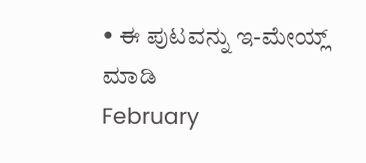• ಈ ಪುಟವನ್ನು ಇ-ಮೇಯ್ಲ್ ಮಾಡಿ
February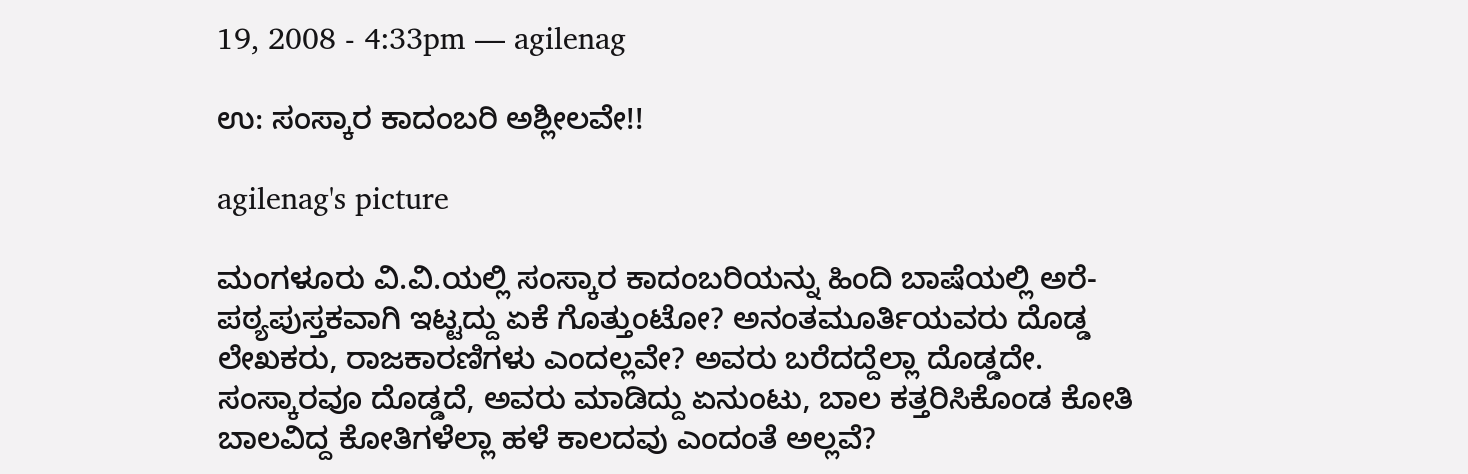19, 2008 - 4:33pm — agilenag

ಉ: ಸಂಸ್ಕಾರ ಕಾದಂಬರಿ ಅಶ್ಲೀಲವೇ!!

agilenag's picture

ಮಂಗಳೂರು ವಿ.ವಿ.ಯಲ್ಲಿ ಸಂಸ್ಕಾರ ಕಾದಂಬರಿಯನ್ನು ಹಿಂದಿ ಬಾಷೆಯಲ್ಲಿ ಅರೆ-ಪಠ್ಯಪುಸ್ತಕವಾಗಿ ಇಟ್ಟದ್ದು ಏಕೆ ಗೊತ್ತುಂಟೋ? ಅನಂತಮೂರ್ತಿಯವರು ದೊಡ್ಡ ಲೇಖಕರು, ರಾಜಕಾರಣಿಗಳು ಎಂದಲ್ಲವೇ? ಅವರು ಬರೆದದ್ದೆಲ್ಲಾ ದೊಡ್ಡದೇ. ಸಂಸ್ಕಾರವೂ ದೊಡ್ಡದೆ, ಅವರು ಮಾಡಿದ್ದು ಏನುಂಟು, ಬಾಲ ಕತ್ತರಿಸಿಕೊಂಡ ಕೋತಿ ಬಾಲವಿದ್ದ ಕೋತಿಗಳೆಲ್ಲಾ ಹಳೆ ಕಾಲದವು ಎಂದಂತೆ ಅಲ್ಲವೆ?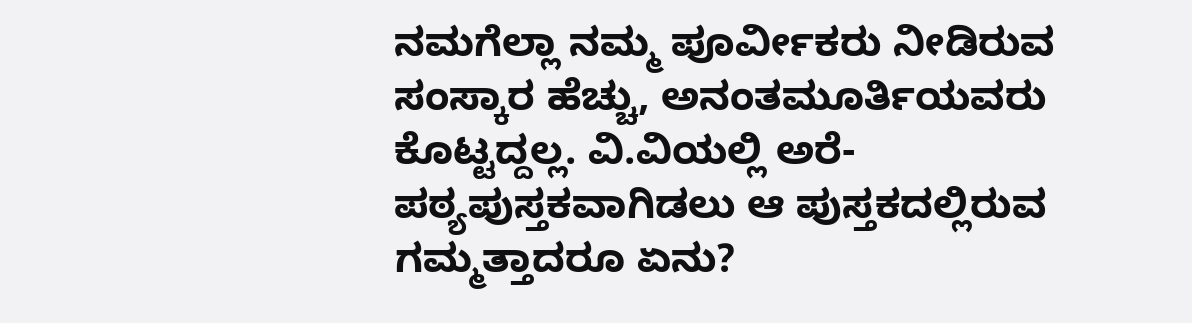ನಮಗೆಲ್ಲಾ ನಮ್ಮ ಪೂರ್ವೀಕರು ನೀಡಿರುವ ಸಂಸ್ಕಾರ ಹೆಚ್ಚು, ಅನಂತಮೂರ್ತಿಯವರು ಕೊಟ್ಟದ್ದಲ್ಲ. ವಿ.ವಿಯಲ್ಲಿ ಅರೆ-ಪಠ್ಯಪುಸ್ತಕವಾಗಿಡಲು ಆ ಪುಸ್ತಕದಲ್ಲಿರುವ ಗಮ್ಮತ್ತಾದರೂ ಏನು?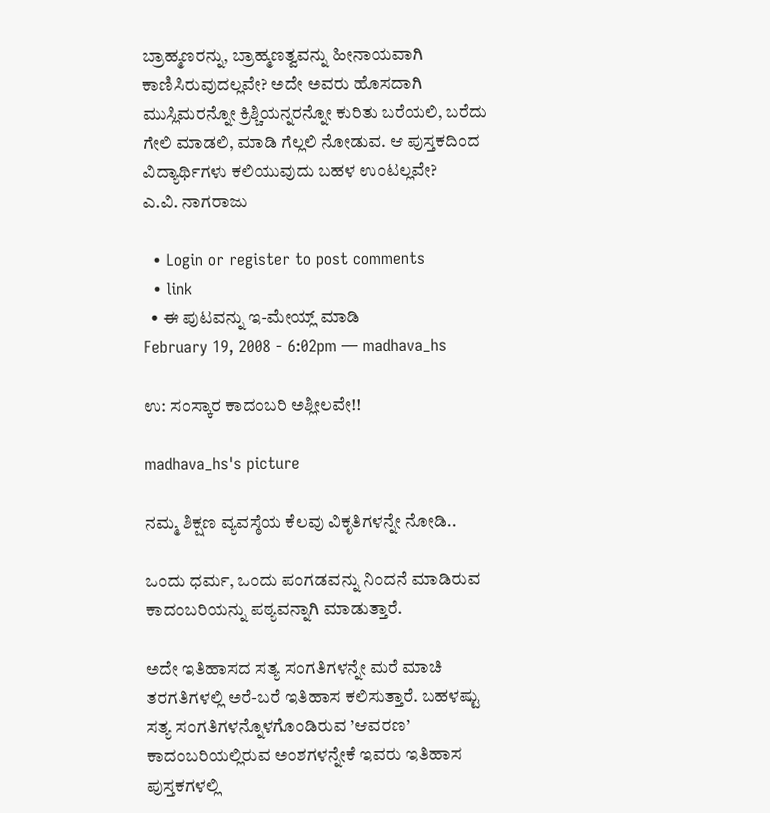ಬ್ರಾಹ್ಮಣರನ್ನು, ಬ್ರಾಹ್ಮಣತ್ವವನ್ನು ಹೀನಾಯವಾಗಿ ಕಾಣಿಸಿರುವುದಲ್ಲವೇ? ಅದೇ ಅವರು ಹೊಸದಾಗಿ ಮುಸ್ಲಿಮರನ್ನೋ ಕ್ರಿಶ್ಚಿಯನ್ನರನ್ನೋ ಕುರಿತು ಬರೆಯಲಿ, ಬರೆದು ಗೇಲಿ ಮಾಡಲಿ, ಮಾಡಿ ಗೆಲ್ಲಲಿ ನೋಡುವ. ಆ ಪುಸ್ತಕದಿಂದ ವಿದ್ಯಾರ್ಥಿಗಳು ಕಲಿಯುವುದು ಬಹಳ ಉಂಟಲ್ಲವೇ?
ಎ.ವಿ. ನಾಗರಾಜು

  • Login or register to post comments
  • link
  • ಈ ಪುಟವನ್ನು ಇ-ಮೇಯ್ಲ್ ಮಾಡಿ
February 19, 2008 - 6:02pm — madhava_hs

ಉ: ಸಂಸ್ಕಾರ ಕಾದಂಬರಿ ಅಶ್ಲೀಲವೇ!!

madhava_hs's picture

ನಮ್ಮ ಶಿಕ್ಷಣ ವ್ಯವಸ್ಠೆಯ ಕೆಲವು ವಿಕೃತಿಗಳನ್ನೇ ನೋಡಿ..

ಒಂದು ಧರ್ಮ, ಒಂದು ಪಂಗಡವನ್ನು ನಿಂದನೆ ಮಾಡಿರುವ ಕಾದಂಬರಿಯನ್ನು ಪಠ್ಯವನ್ನಾಗಿ ಮಾಡುತ್ತಾರೆ.

ಅದೇ ಇತಿಹಾಸದ ಸತ್ಯ ಸಂಗತಿಗಳನ್ನೇ ಮರೆ ಮಾಚಿ ತರಗತಿಗಳಲ್ಲಿ ಅರೆ-ಬರೆ ಇತಿಹಾಸ ಕಲಿಸುತ್ತಾರೆ. ಬಹಳಷ್ಟು ಸತ್ಯ ಸಂಗತಿಗಳನ್ನೊಳಗೊಂಡಿರುವ ’ಆವರಣ’ ಕಾದಂಬರಿಯಲ್ಲಿರುವ ಅಂಶಗಳನ್ನೇಕೆ ಇವರು ಇತಿಹಾಸ ಪುಸ್ತಕಗಳಲ್ಲಿ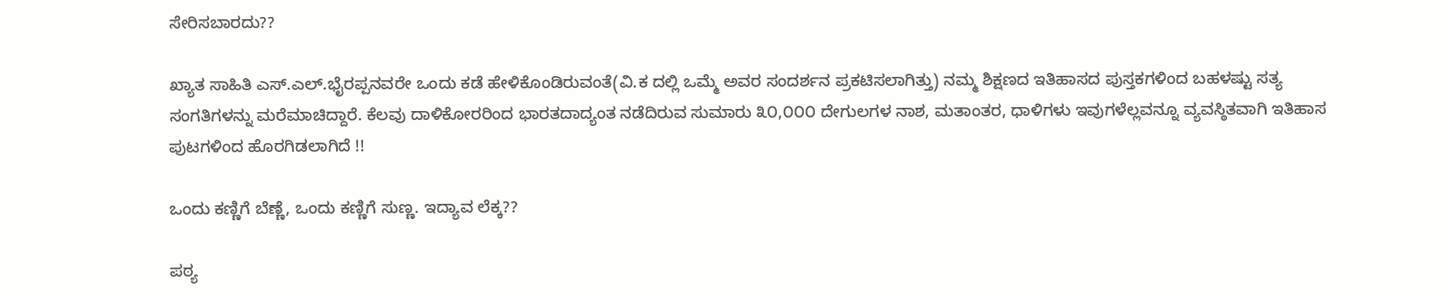ಸೇರಿಸಬಾರದು??

ಖ್ಯಾತ ಸಾಹಿತಿ ಎಸ್.ಎಲ್.ಭೈರಪ್ಪನವರೇ ಒಂದು ಕಡೆ ಹೇಳಿಕೊಂಡಿರುವಂತೆ(ವಿ.ಕ ದಲ್ಲಿ ಒಮ್ಮೆ ಅವರ ಸಂದರ್ಶನ ಪ್ರಕಟಿಸಲಾಗಿತ್ತು) ನಮ್ಮ ಶಿಕ್ಷಣದ ಇತಿಹಾಸದ ಪುಸ್ತಕಗಳಿಂದ ಬಹಳಷ್ಟು ಸತ್ಯ ಸಂಗತಿಗಳನ್ನು ಮರೆಮಾಚಿದ್ದಾರೆ. ಕೆಲವು ದಾಳಿಕೋರರಿಂದ ಭಾರತದಾದ್ಯಂತ ನಡೆದಿರುವ ಸುಮಾರು ೩೦,೦೦೦ ದೇಗುಲಗಳ ನಾಶ, ಮತಾಂತರ, ಧಾಳಿಗಳು ಇವುಗಳೆಲ್ಲವನ್ನೂ ವ್ಯವಸ್ಠಿತವಾಗಿ ಇತಿಹಾಸ ಪುಟಗಳಿಂದ ಹೊರಗಿಡಲಾಗಿದೆ !!

ಒಂದು ಕಣ್ಣಿಗೆ ಬೆಣ್ಣೆ, ಒಂದು ಕಣ್ಣಿಗೆ ಸುಣ್ಣ. ಇದ್ಯಾವ ಲೆಕ್ಕ??

ಪಠ್ಯ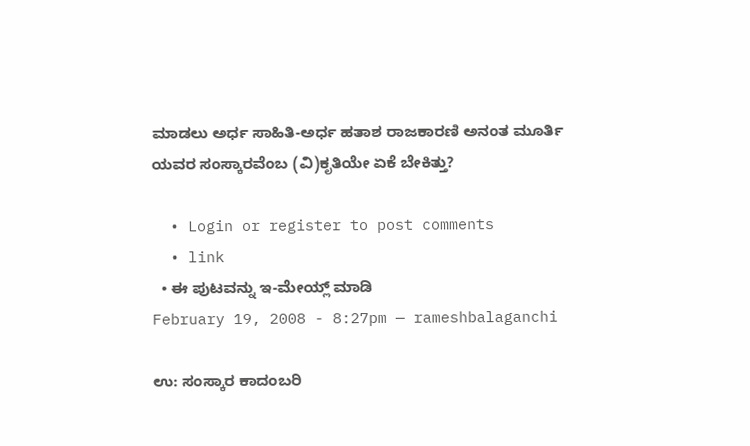ಮಾಡಲು ಅರ್ಧ ಸಾಹಿತಿ-ಅರ್ಧ ಹತಾಶ ರಾಜಕಾರಣಿ ಅನಂತ ಮೂರ್ತಿ ಯವರ ಸಂಸ್ಕಾರವೆಂಬ (ವಿ)ಕೃತಿಯೇ ಏಕೆ ಬೇಕಿತ್ತು?

  • Login or register to post comments
  • link
  • ಈ ಪುಟವನ್ನು ಇ-ಮೇಯ್ಲ್ ಮಾಡಿ
February 19, 2008 - 8:27pm — rameshbalaganchi

ಉ: ಸಂಸ್ಕಾರ ಕಾದಂಬರಿ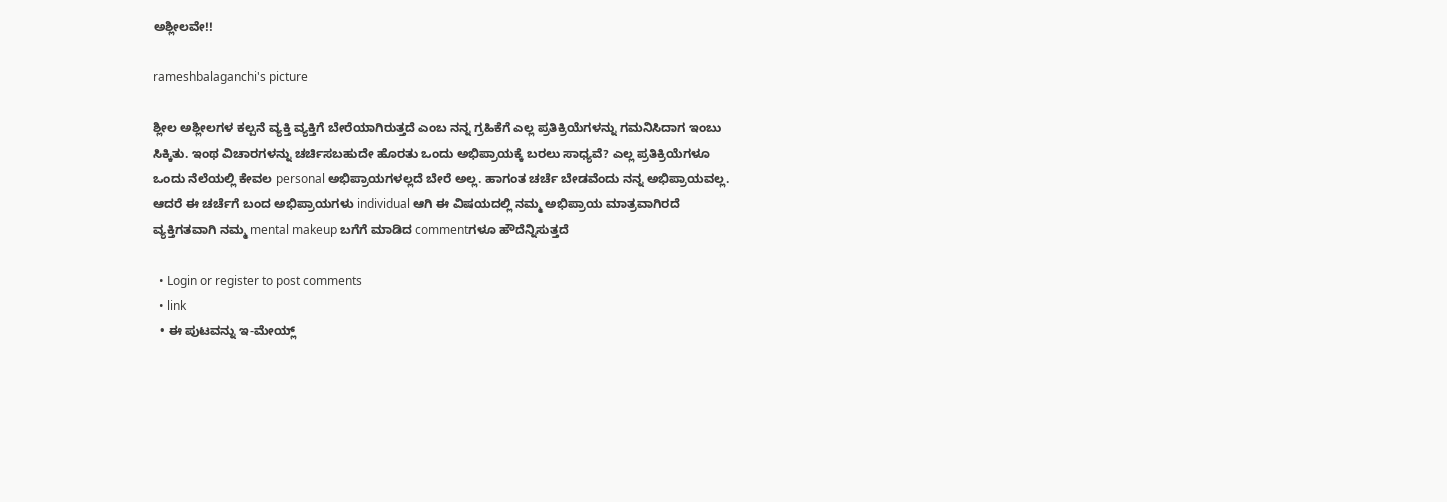ಅಶ್ಲೀಲವೇ!!

rameshbalaganchi's picture

ಶ್ಲೀಲ ಅಶ್ಲೀಲಗಳ ಕಲ್ಪನೆ ವ್ಯಕ್ತಿ ವ್ಯಕ್ತಿಗೆ ಬೇರೆಯಾಗಿರುತ್ತದೆ ಎಂಬ ನನ್ನ ಗ್ರಹಿಕೆಗೆ ಎಲ್ಲ ಪ್ರತಿಕ್ರಿಯೆಗಳನ್ನು ಗಮನಿಸಿದಾಗ ಇಂಬು ಸಿಕ್ಕಿತು. ಇಂಥ ವಿಚಾರಗಳನ್ನು ಚರ್ಚಿಸಬಹುದೇ ಹೊರತು ಒಂದು ಅಭಿಪ್ರಾಯಕ್ಕೆ ಬರಲು ಸಾಧ್ಯವೆ? ಎಲ್ಲ ಪ್ರತಿಕ್ರಿಯೆಗಳೂ ಒಂದು ನೆಲೆಯಲ್ಲಿ ಕೇವಲ personal ಅಭಿಪ್ರಾಯಗಳಲ್ಲದೆ ಬೇರೆ ಅಲ್ಲ. ಹಾಗಂತ ಚರ್ಚೆ ಬೇಡವೆಂದು ನನ್ನ ಅಭಿಪ್ರಾಯವಲ್ಲ. ಆದರೆ ಈ ಚರ್ಚೆಗೆ ಬಂದ ಅಭಿಪ್ರಾಯಗಳು individual ಆಗಿ ಈ ವಿಷಯದಲ್ಲಿ ನಮ್ಮ ಅಭಿಪ್ರಾಯ ಮಾತ್ರವಾಗಿರದೆ ವ್ಯಕ್ತಿಗತವಾಗಿ ನಮ್ಮ mental makeup ಬಗೆಗೆ ಮಾಡಿದ commentಗಳೂ ಹೌದೆನ್ನಿಸುತ್ತದೆ

  • Login or register to post comments
  • link
  • ಈ ಪುಟವನ್ನು ಇ-ಮೇಯ್ಲ್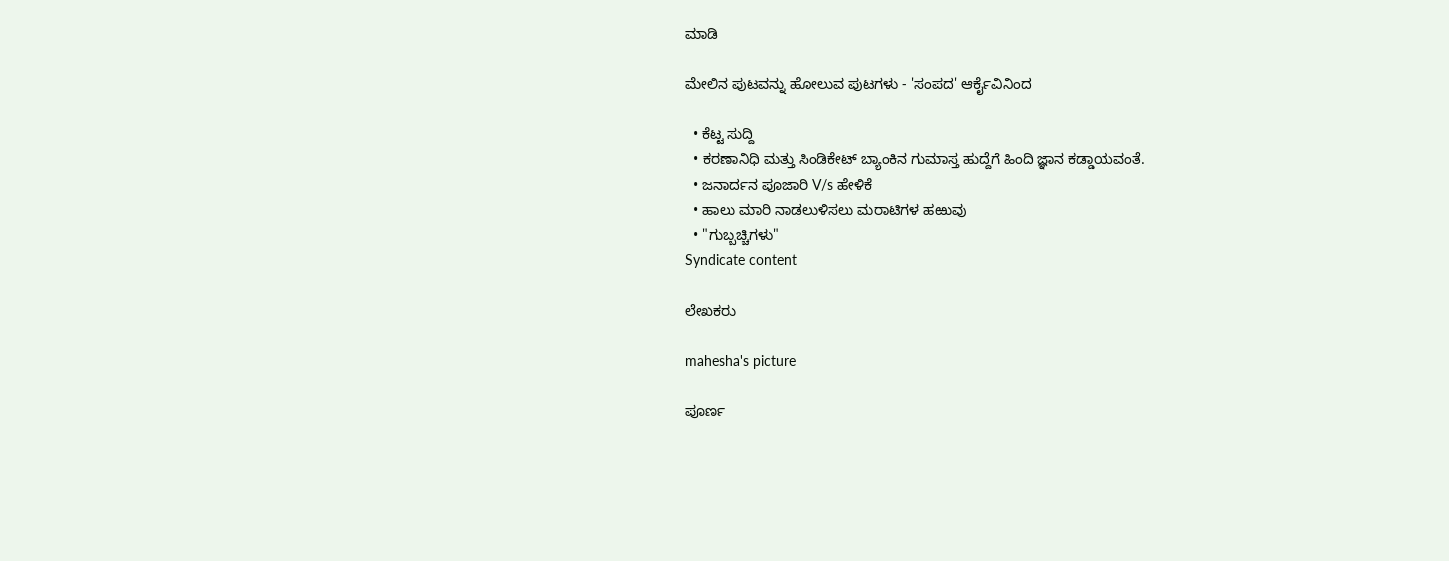ಮಾಡಿ

ಮೇಲಿನ ಪುಟವನ್ನು ಹೋಲುವ ಪುಟಗಳು - 'ಸಂಪದ' ಆರ್ಕೈವಿನಿಂದ

  • ಕೆಟ್ಟ ಸುದ್ದಿ
  • ಕರಣಾನಿಧಿ ಮತ್ತು ಸಿಂಡಿಕೇಟ್ ಬ್ಯಾಂಕಿನ ಗುಮಾಸ್ತ ಹುದ್ದೆಗೆ ಹಿಂದಿ ಜ್ಞಾನ ಕಡ್ಡಾಯವಂತೆ.
  • ಜನಾರ್ದನ ಪೂಜಾರಿ V/s ಹೇಳಿಕೆ
  • ಹಾಲು ಮಾರಿ ನಾಡಲುಳಿಸಲು ಮರಾಟಿಗಳ ಹಱುವು
  • "ಗುಬ್ಬಚ್ಚಿಗಳು"
Syndicate content

ಲೇಖಕರು

mahesha's picture

ಪೂರ್ಣ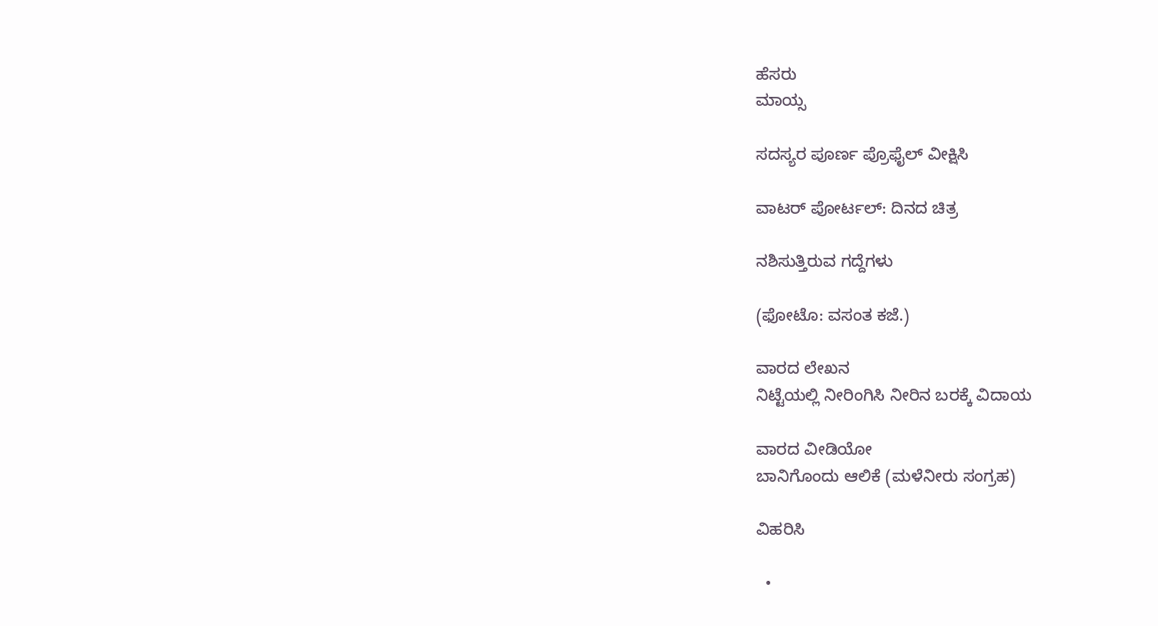ಹೆಸರು
ಮಾಯ್ಸ

ಸದಸ್ಯರ ಪೂರ್ಣ ಪ್ರೊಫೈಲ್ ವೀಕ್ಷಿಸಿ

ವಾಟರ್ ಪೋರ್ಟಲ್: ದಿನದ ಚಿತ್ರ

ನಶಿಸುತ್ತಿರುವ ಗದ್ದೆಗಳು

(ಫೋಟೊ: ವಸಂತ ಕಜೆ.)

ವಾರದ ಲೇಖನ
ನಿಟ್ಟೆಯಲ್ಲಿ ನೀರಿಂಗಿಸಿ ನೀರಿನ ಬರಕ್ಕೆ ವಿದಾಯ

ವಾರದ ವೀಡಿಯೋ
ಬಾನಿಗೊಂದು ಆಲಿಕೆ (ಮಳೆನೀರು ಸಂಗ್ರಹ)

ವಿಹರಿಸಿ

  •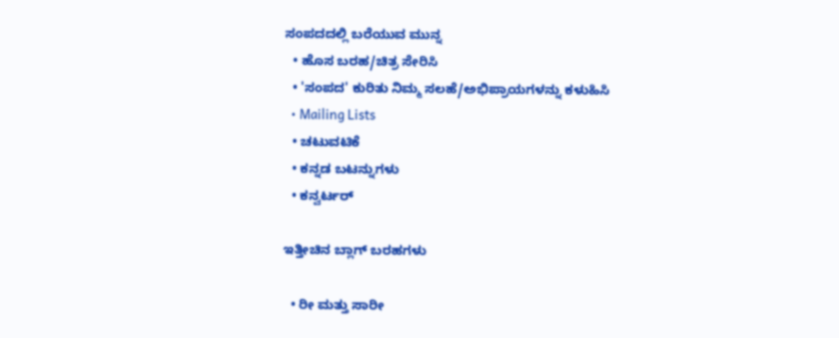ಸಂಪದದಲ್ಲಿ ಬರೆಯುವ ಮುನ್ನ
  • ಹೊಸ ಬರಹ/ಚಿತ್ರ ಸೇರಿಸಿ
  • 'ಸಂಪದ' ಕುರಿತು ನಿಮ್ಮ ಸಲಹೆ/ಅಭಿಪ್ರಾಯಗಳನ್ನು ಕಳುಹಿಸಿ
  • Mailing Lists
  • ಚಟುವಟಿಕೆ
  • ಕನ್ನಡ ಬಟನ್ನುಗಳು
  • ಕನ್ವರ್ಟರ್

ಇತ್ತೀಚಿನ ಬ್ಲಾಗ್ ಬರಹಗಳು

  • ರೀ ಮತ್ತು ಸಾರೀ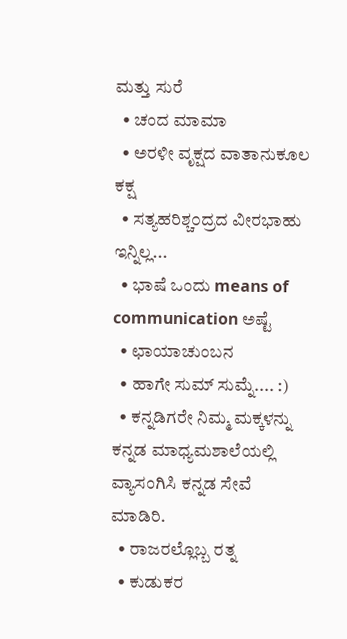ಮತ್ತು ಸುರೆ
  • ಚಂದ ಮಾಮಾ
  • ಅರಳೀ ವೃಕ್ಷದ ವಾತಾನುಕೂಲ ಕಕ್ಷ
  • ಸತ್ಯಹರಿಶ್ಚ೦ದ್ರದ ವೀರಭಾಹು ಇನ್ನಿಲ್ಲ...
  • ಭಾಷೆ ಒಂದು means of communication ಅಷ್ಟೆ
  • ಛಾಯಾಚುಂಬನ
  • ಹಾಗೇ ಸುಮ್ ಸುಮ್ನೆ.... :)
  • ಕನ್ನಡಿಗರೇ ನಿಮ್ಮ ಮಕ್ಕಳನ್ನು ಕನ್ನಡ ಮಾಧ್ಯಮಶಾಲೆಯಲ್ಲಿ ವ್ಯಾಸಂಗಿಸಿ ಕನ್ನಡ ಸೇವೆ ಮಾಡಿರಿ.
  • ರಾಜರಲ್ಲೊಬ್ಬ ರತ್ನ
  • ಕುಡುಕರ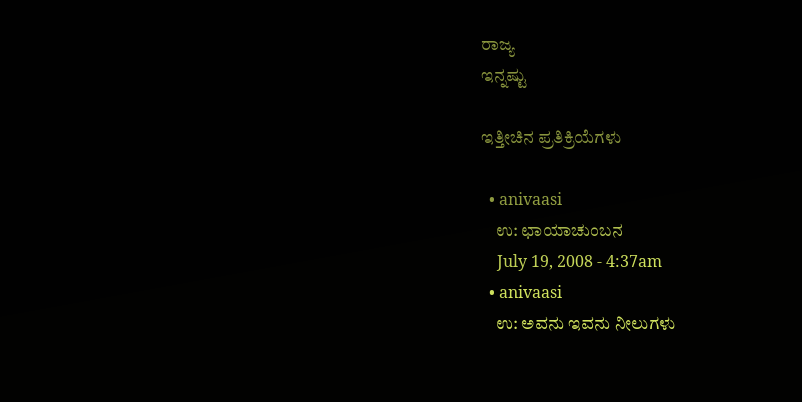ರಾಜ್ಯ
ಇನ್ನಷ್ಟು

ಇತ್ತೀಚಿನ ಪ್ರತಿಕ್ರಿಯೆಗಳು

  • anivaasi
    ಉ: ಛಾಯಾಚುಂಬನ
    July 19, 2008 - 4:37am
  • anivaasi
    ಉ: ಅವನು ಇವನು ನೀಲುಗಳು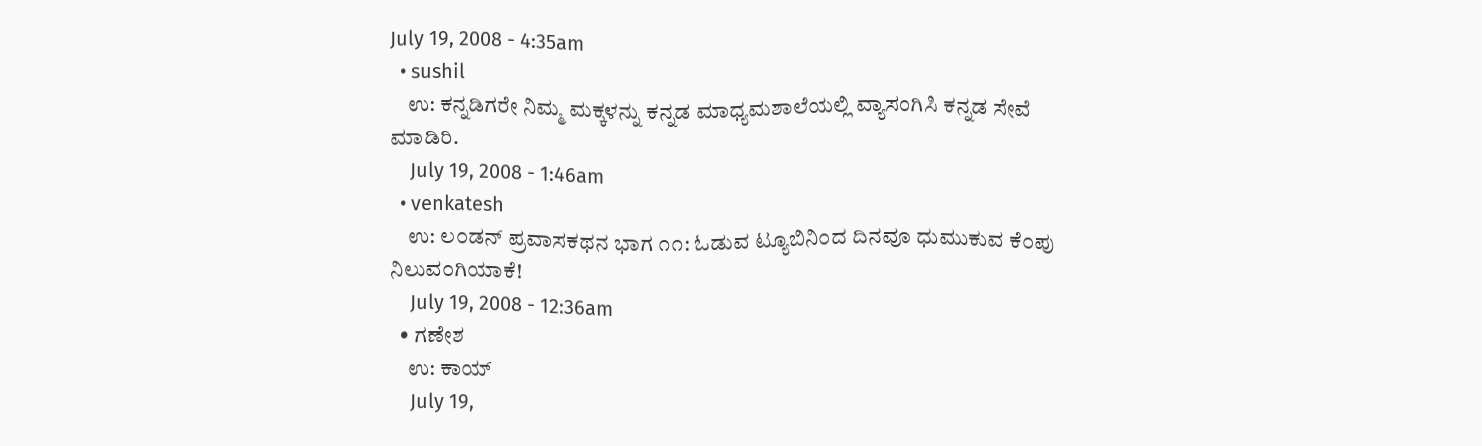July 19, 2008 - 4:35am
  • sushil
    ಉ: ಕನ್ನಡಿಗರೇ ನಿಮ್ಮ ಮಕ್ಕಳನ್ನು ಕನ್ನಡ ಮಾಧ್ಯಮಶಾಲೆಯಲ್ಲಿ ವ್ಯಾಸಂಗಿಸಿ ಕನ್ನಡ ಸೇವೆ ಮಾಡಿರಿ.
    July 19, 2008 - 1:46am
  • venkatesh
    ಉ: ಲ೦ಡನ್ ಪ್ರವಾಸಕಥನ ಭಾಗ ೧೧: ಓಡುವ ಟ್ಯೂಬಿನಿ೦ದ ದಿನವೂ ಧುಮುಕುವ ಕೆ೦ಪು ನಿಲುವ೦ಗಿಯಾಕೆ!
    July 19, 2008 - 12:36am
  • ಗಣೇಶ
    ಉ: ಕಾಯ್
    July 19,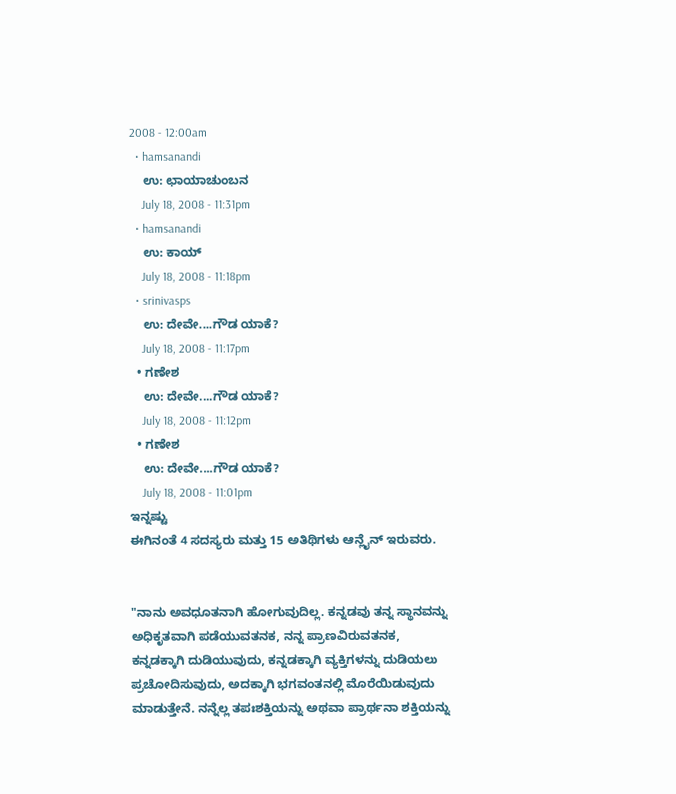2008 - 12:00am
  • hamsanandi
    ಉ: ಛಾಯಾಚುಂಬನ
    July 18, 2008 - 11:31pm
  • hamsanandi
    ಉ: ಕಾಯ್
    July 18, 2008 - 11:18pm
  • srinivasps
    ಉ: ದೇವೇ....ಗೌಡ ಯಾಕೆ?
    July 18, 2008 - 11:17pm
  • ಗಣೇಶ
    ಉ: ದೇವೇ....ಗೌಡ ಯಾಕೆ?
    July 18, 2008 - 11:12pm
  • ಗಣೇಶ
    ಉ: ದೇವೇ....ಗೌಡ ಯಾಕೆ?
    July 18, 2008 - 11:01pm
ಇನ್ನಷ್ಟು
ಈಗಿನಂತೆ 4 ಸದಸ್ಯರು ಮತ್ತು 15 ಅತಿಥಿಗಳು ಆನ್ಲೈನ್ ಇರುವರು.


"ನಾನು ಅವಧೂತನಾಗಿ ಹೋಗುವುದಿಲ್ಲ. ಕನ್ನಡವು ತನ್ನ ಸ್ಥಾನವನ್ನು ಅಧಿಕೃತವಾಗಿ ಪಡೆಯುವತನಕ, ನನ್ನ ಪ್ರಾಣವಿರುವತನಕ, ಕನ್ನಡಕ್ಕಾಗಿ ದುಡಿಯುವುದು, ಕನ್ನಡಕ್ಕಾಗಿ ವ್ಯಕ್ತಿಗಳನ್ನು ದುಡಿಯಲು ಪ್ರಚೋದಿಸುವುದು, ಅದಕ್ಕಾಗಿ ಭಗವಂತನಲ್ಲಿ ಮೊರೆಯಿಡುವುದು ಮಾಡುತ್ತೇನೆ. ನನ್ನೆಲ್ಲ ತಪಃಶಕ್ತಿಯನ್ನು ಅಥವಾ ಪ್ರಾರ್ಥನಾ ಶಕ್ತಿಯನ್ನು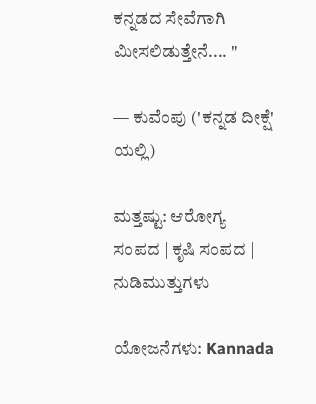ಕನ್ನಡದ ಸೇವೆಗಾಗಿ ಮೀಸಲಿಡುತ್ತೇನೆ.... "

— ಕುವೆಂಪು ('ಕನ್ನಡ ದೀಕ್ಷೆ' ಯಲ್ಲಿ)

ಮತ್ತಷ್ಟು: ಆರೋಗ್ಯ ಸಂಪದ | ಕೃಷಿ ಸಂಪದ | ನುಡಿಮುತ್ತುಗಳು

ಯೋಜನೆಗಳು: Kannada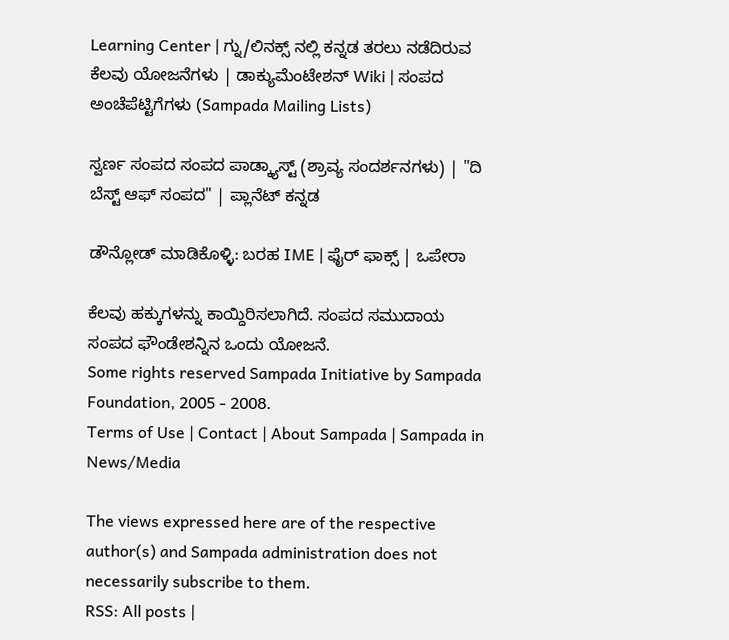Learning Center | ಗ್ನು/ಲಿನಕ್ಸ್ ನಲ್ಲಿ ಕನ್ನಡ ತರಲು ನಡೆದಿರುವ ಕೆಲವು ಯೋಜನೆಗಳು | ಡಾಕ್ಯುಮೆಂಟೇಶನ್ Wiki | ಸಂಪದ ಅಂಚೆಪೆಟ್ಟಿಗೆಗಳು (Sampada Mailing Lists)

ಸ್ವರ್ಣ ಸಂಪದ ಸಂಪದ ಪಾಡ್ಕ್ಯಾಸ್ಟ್ (ಶ್ರಾವ್ಯ ಸಂದರ್ಶನಗಳು) | "ದಿ ಬೆಸ್ಟ್ ಆಫ್ ಸಂಪದ" | ಪ್ಲಾನೆಟ್ ಕನ್ನಡ

ಡೌನ್ಲೋಡ್ ಮಾಡಿಕೊಳ್ಳಿ: ಬರಹ IME | ಫೈರ್ ಫಾಕ್ಸ್ | ಒಪೇರಾ

ಕೆಲವು ಹಕ್ಕುಗಳನ್ನು ಕಾಯ್ದಿರಿಸಲಾಗಿದೆ. ಸಂಪದ ಸಮುದಾಯ ಸಂಪದ ಫೌಂಡೇಶನ್ನಿನ ಒಂದು ಯೋಜನೆ.
Some rights reserved Sampada Initiative by Sampada Foundation, 2005 - 2008.
Terms of Use | Contact | About Sampada | Sampada in News/Media

The views expressed here are of the respective author(s) and Sampada administration does not necessarily subscribe to them.
RSS: All posts |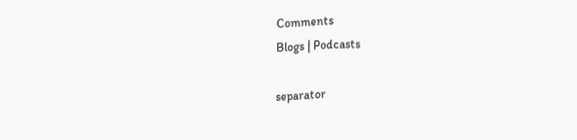Comments
Blogs | Podcasts

separator